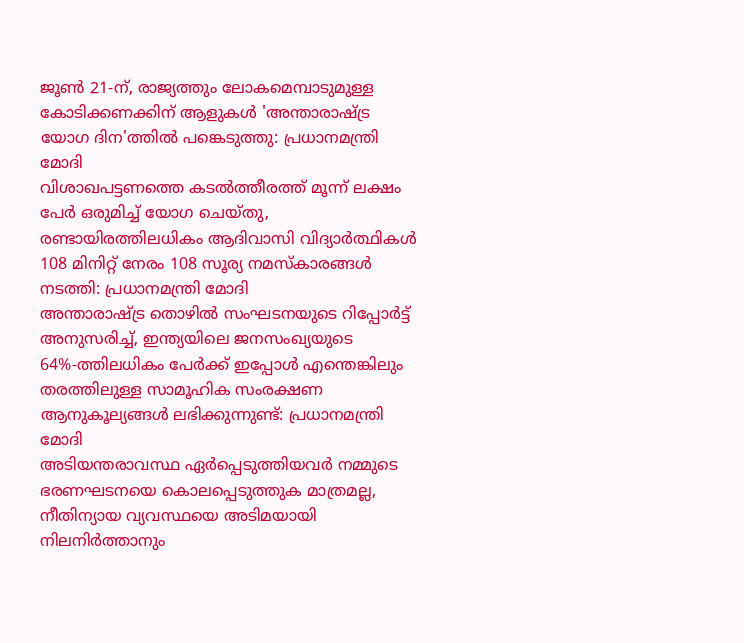ജൂൺ 21-ന്, രാജ്യത്തും ലോകമെമ്പാടുമുള്ള കോടിക്കണക്കിന് ആളുകൾ 'അന്താരാഷ്ട്ര യോഗ ദിന'ത്തിൽ പങ്കെടുത്തു: പ്രധാനമന്ത്രി മോദി
വിശാഖപട്ടണത്തെ കടൽത്തീരത്ത് മൂന്ന് ലക്ഷം പേർ ഒരുമിച്ച് യോഗ ചെയ്തു, രണ്ടായിരത്തിലധികം ആദിവാസി വിദ്യാർത്ഥികൾ 108 മിനിറ്റ് നേരം 108 സൂര്യ നമസ്കാരങ്ങൾ നടത്തി: പ്രധാനമന്ത്രി മോദി
അന്താരാഷ്ട്ര തൊഴിൽ സംഘടനയുടെ റിപ്പോർട്ട് അനുസരിച്ച്, ഇന്ത്യയിലെ ജനസംഖ്യയുടെ 64%-ത്തിലധികം പേർക്ക് ഇപ്പോൾ എന്തെങ്കിലും തരത്തിലുള്ള സാമൂഹിക സംരക്ഷണ ആനുകൂല്യങ്ങൾ ലഭിക്കുന്നുണ്ട്: പ്രധാനമന്ത്രി മോദി
അടിയന്തരാവസ്ഥ ഏർപ്പെടുത്തിയവർ നമ്മുടെ ഭരണഘടനയെ കൊലപ്പെടുത്തുക മാത്രമല്ല, നീതിന്യായ വ്യവസ്ഥയെ അടിമയായി നിലനിർത്താനും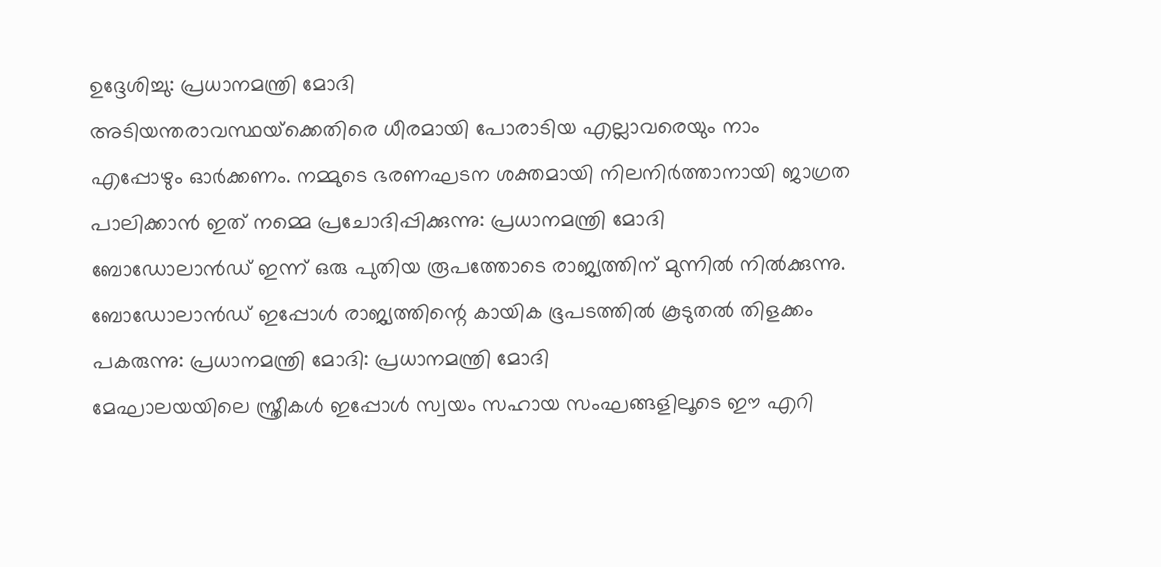ഉദ്ദേശിച്ചു: പ്രധാനമന്ത്രി മോദി
അടിയന്തരാവസ്ഥയ്‌ക്കെതിരെ ധീരമായി പോരാടിയ എല്ലാവരെയും നാം എപ്പോഴും ഓർക്കണം. നമ്മുടെ ഭരണഘടന ശക്തമായി നിലനിർത്താനായി ജാഗ്രത പാലിക്കാൻ ഇത് നമ്മെ പ്രചോദിപ്പിക്കുന്നു: പ്രധാനമന്ത്രി മോദി
ബോഡോലാൻഡ് ഇന്ന് ഒരു പുതിയ രൂപത്തോടെ രാജ്യത്തിന് മുന്നിൽ നിൽക്കുന്നു. ബോഡോലാൻഡ് ഇപ്പോൾ രാജ്യത്തിന്റെ കായിക ഭൂപടത്തിൽ കൂടുതൽ തിളക്കം പകരുന്നു: പ്രധാനമന്ത്രി മോദി: പ്രധാനമന്ത്രി മോദി
മേഘാലയയിലെ സ്ത്രീകൾ ഇപ്പോൾ സ്വയം സഹായ സംഘങ്ങളിലൂടെ ഈ എറി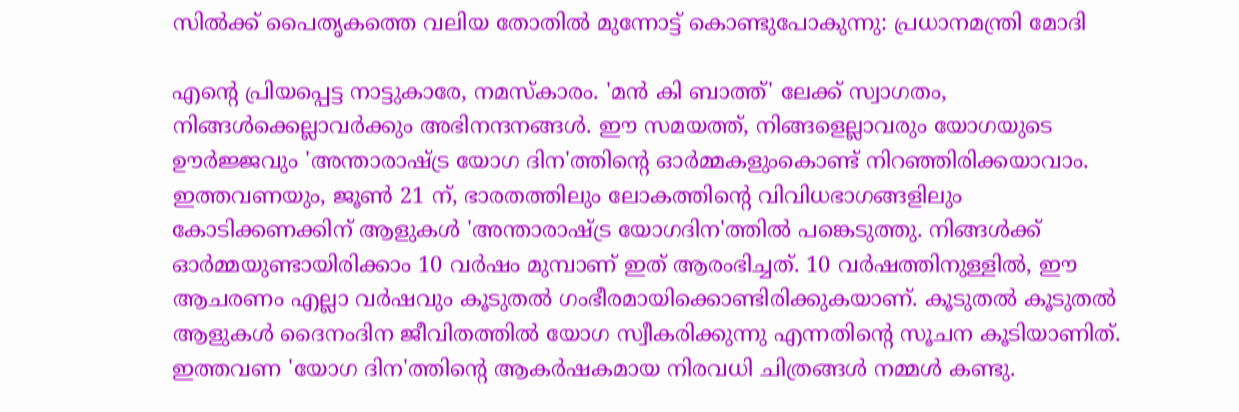സിൽക്ക് പൈതൃകത്തെ വലിയ തോതിൽ മുന്നോട്ട് കൊണ്ടുപോകുന്നു: പ്രധാനമന്ത്രി മോദി

എന്റെ പ്രിയപ്പെട്ട നാട്ടുകാരേ, നമസ്‌കാരം. 'മൻ കി ബാത്ത്' ലേക്ക് സ്വാഗതം, നിങ്ങൾക്കെല്ലാവർക്കും അഭിനന്ദനങ്ങൾ. ഈ സമയത്ത്, നിങ്ങളെല്ലാവരും യോഗയുടെ ഊർജ്ജവും 'അന്താരാഷ്ട്ര യോഗ ദിന'ത്തിന്റെ ഓർമ്മകളുംകൊണ്ട് നിറഞ്ഞിരിക്കയാവാം. ഇത്തവണയും, ജൂൺ 21 ന്, ഭാരതത്തിലും ലോകത്തിന്റെ വിവിധഭാഗങ്ങളിലും കോടിക്കണക്കിന് ആളുകൾ 'അന്താരാഷ്ട്ര യോഗദിന'ത്തിൽ പങ്കെടുത്തു. നിങ്ങൾക്ക് ഓർമ്മയുണ്ടായിരിക്കാം 10 വർഷം മുമ്പാണ് ഇത് ആരംഭിച്ചത്. 10 വർഷത്തിനുള്ളിൽ, ഈ ആചരണം എല്ലാ വർഷവും കൂടുതൽ ഗംഭീരമായിക്കൊണ്ടിരിക്കുകയാണ്. കൂടുതൽ കൂടുതൽ ആളുകൾ ദൈനംദിന ജീവിതത്തിൽ യോഗ സ്വീകരിക്കുന്നു എന്നതിന്റെ സൂചന കൂടിയാണിത്. ഇത്തവണ 'യോഗ ദിന'ത്തിന്റെ ആകർഷകമായ നിരവധി ചിത്രങ്ങൾ നമ്മൾ കണ്ടു.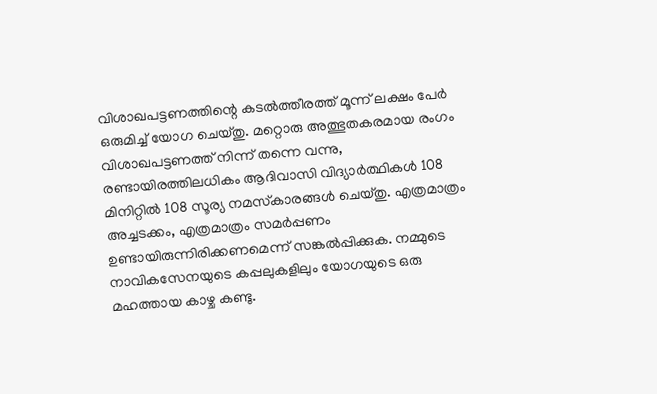വിശാഖപട്ടണത്തിന്റെ കടൽത്തീരത്ത് മൂന്ന് ലക്ഷം പേർ ഒരുമിച്ച് യോഗ ചെയ്തു. മറ്റൊരു അത്ഭുതകരമായ രംഗം വിശാഖപട്ടണത്ത് നിന്ന് തന്നെ വന്നു, രണ്ടായിരത്തിലധികം ആദിവാസി വിദ്യാർത്ഥികൾ 108 മിനിറ്റിൽ 108 സൂര്യ നമസ്‌കാരങ്ങൾ ചെയ്തു. എത്രമാത്രം അച്ചടക്കം, എത്രമാത്രം സമർപ്പണം ഉണ്ടായിരുന്നിരിക്കണമെന്ന് സങ്കൽപ്പിക്കുക. നമ്മുടെ നാവികസേനയുടെ കപ്പലുകളിലും യോഗയുടെ ഒരു മഹത്തായ കാഴ്ച കണ്ടു.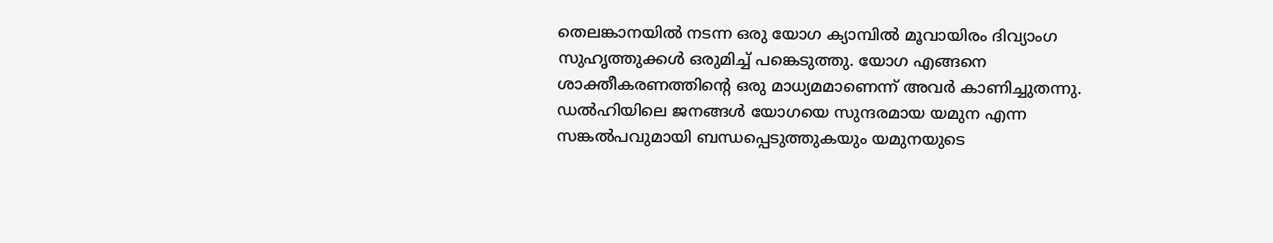തെലങ്കാനയിൽ നടന്ന ഒരു യോഗ ക്യാമ്പിൽ മൂവായിരം ദിവ്യാംഗ സുഹൃത്തുക്കൾ ഒരുമിച്ച് പങ്കെടുത്തു. യോഗ എങ്ങനെ ശാക്തീകരണത്തിന്റെ ഒരു മാധ്യമമാണെന്ന് അവർ കാണിച്ചുതന്നു. ഡൽഹിയിലെ ജനങ്ങൾ യോഗയെ സുന്ദരമായ യമുന എന്ന സങ്കൽപവുമായി ബന്ധപ്പെടുത്തുകയും യമുനയുടെ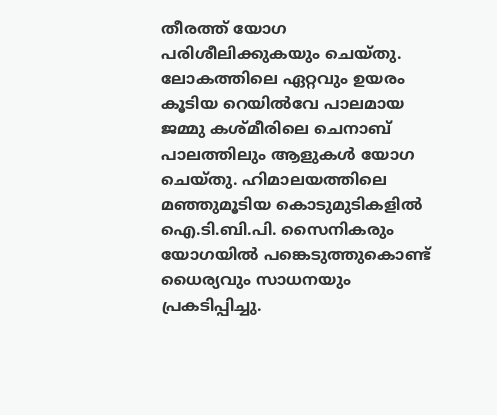തീരത്ത് യോഗ പരിശീലിക്കുകയും ചെയ്തു. ലോകത്തിലെ ഏറ്റവും ഉയരം കൂടിയ റെയിൽവേ പാലമായ ജമ്മു കശ്മീരിലെ ചെനാബ് പാലത്തിലും ആളുകൾ യോഗ ചെയ്തു. ഹിമാലയത്തിലെ മഞ്ഞുമൂടിയ കൊടുമുടികളിൽ ഐ.ടി.ബി.പി. സൈനികരും യോഗയിൽ പങ്കെടുത്തുകൊണ്ട് ധൈര്യവും സാധനയും പ്രകടിപ്പിച്ചു.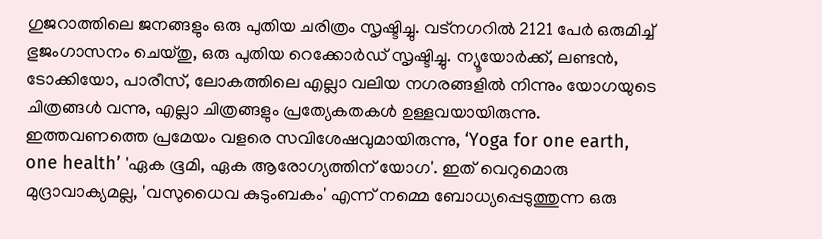ഗുജറാത്തിലെ ജനങ്ങളും ഒരു പുതിയ ചരിത്രം സൃഷ്ടിച്ചു. വട്നഗറിൽ 2121 പേർ ഒരുമിച്ച് ഭുജംഗാസനം ചെയ്തു, ഒരു പുതിയ റെക്കോർഡ് സൃഷ്ടിച്ചു. ന്യൂയോർക്ക്, ലണ്ടൻ, ടോക്കിയോ, പാരീസ്, ലോകത്തിലെ എല്ലാ വലിയ നഗരങ്ങളിൽ നിന്നും യോഗയുടെ ചിത്രങ്ങൾ വന്നു, എല്ലാ ചിത്രങ്ങളും പ്രത്യേകതകൾ ഉള്ളവയായിരുന്നു. ഇത്തവണത്തെ പ്രമേയം വളരെ സവിശേഷവുമായിരുന്നു, ‘Yoga for one earth, one health’ 'ഏക ഭൂമി, ഏക ആരോഗ്യത്തിന് യോഗ'. ഇത് വെറുമൊരു മുദ്രാവാക്യമല്ല, 'വസുധൈവ കുടുംബകം' എന്ന് നമ്മെ ബോധ്യപ്പെടുത്തുന്ന ഒരു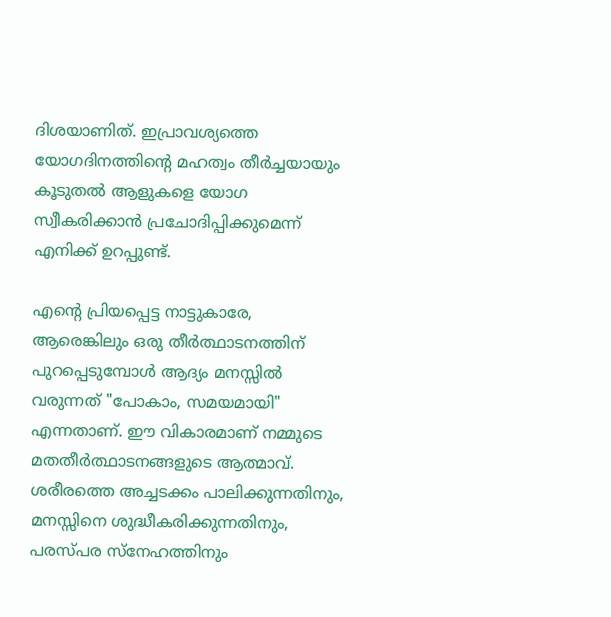ദിശയാണിത്. ഇപ്രാവശ്യത്തെ യോഗദിനത്തിന്റെ മഹത്വം തീർച്ചയായും കൂടുതൽ ആളുകളെ യോഗ സ്വീകരിക്കാൻ പ്രചോദിപ്പിക്കുമെന്ന് എനിക്ക് ഉറപ്പുണ്ട്.

എന്റെ പ്രിയപ്പെട്ട നാട്ടുകാരേ, ആരെങ്കിലും ഒരു തീർത്ഥാടനത്തിന് പുറപ്പെടുമ്പോൾ ആദ്യം മനസ്സിൽ വരുന്നത് "പോകാം, സമയമായി" എന്നതാണ്. ഈ വികാരമാണ് നമ്മുടെ മതതീർത്ഥാടനങ്ങളുടെ ആത്മാവ്. ശരീരത്തെ അച്ചടക്കം പാലിക്കുന്നതിനും, മനസ്സിനെ ശുദ്ധീകരിക്കുന്നതിനും, പരസ്പര സ്നേഹത്തിനും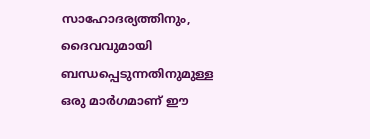സാഹോദര്യത്തിനും, ദൈവവുമായി ബന്ധപ്പെടുന്നതിനുമുള്ള ഒരു മാർഗമാണ് ഈ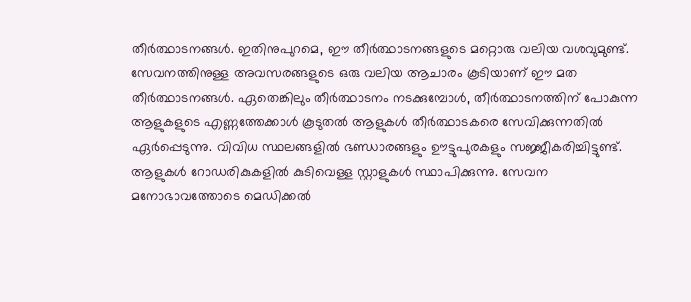തീർത്ഥാടനങ്ങൾ. ഇതിനുപുറമെ, ഈ തീർത്ഥാടനങ്ങളുടെ മറ്റൊരു വലിയ വശവുമുണ്ട്. സേവനത്തിനുള്ള അവസരങ്ങളുടെ ഒരു വലിയ ആചാരം കൂടിയാണ് ഈ മത തീർത്ഥാടനങ്ങൾ. ഏതെങ്കിലും തീർത്ഥാടനം നടക്കുമ്പോൾ, തീർത്ഥാടനത്തിന് പോകുന്ന ആളുകളുടെ എണ്ണത്തേക്കാൾ കൂടുതൽ ആളുകൾ തീർത്ഥാടകരെ സേവിക്കുന്നതിൽ ഏർപ്പെടുന്നു. വിവിധ സ്ഥലങ്ങളിൽ ഭണ്ഡാരങ്ങളും ഊട്ടുപുരകളും സജ്ജീകരിച്ചിട്ടുണ്ട്. ആളുകൾ റോഡരികുകളിൽ കുടിവെള്ള സ്റ്റാളുകൾ സ്ഥാപിക്കുന്നു. സേവന മനോഭാവത്തോടെ മെഡിക്കൽ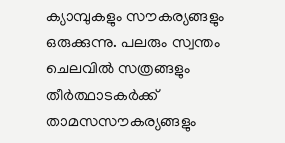ക്യാമ്പുകളും സൗകര്യങ്ങളും ഒരുക്കുന്നു. പലരും സ്വന്തം ചെലവിൽ സത്രങ്ങളും തീർത്ഥാടകർക്ക് താമസസൗകര്യങ്ങളും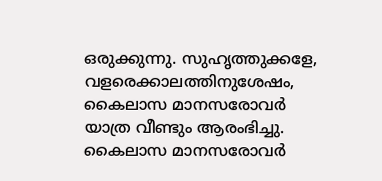ഒരുക്കുന്നു. സുഹൃത്തുക്കളേ, വളരെക്കാലത്തിനുശേഷം, കൈലാസ മാനസരോവർ യാത്ര വീണ്ടും ആരംഭിച്ചു. കൈലാസ മാനസരോവർ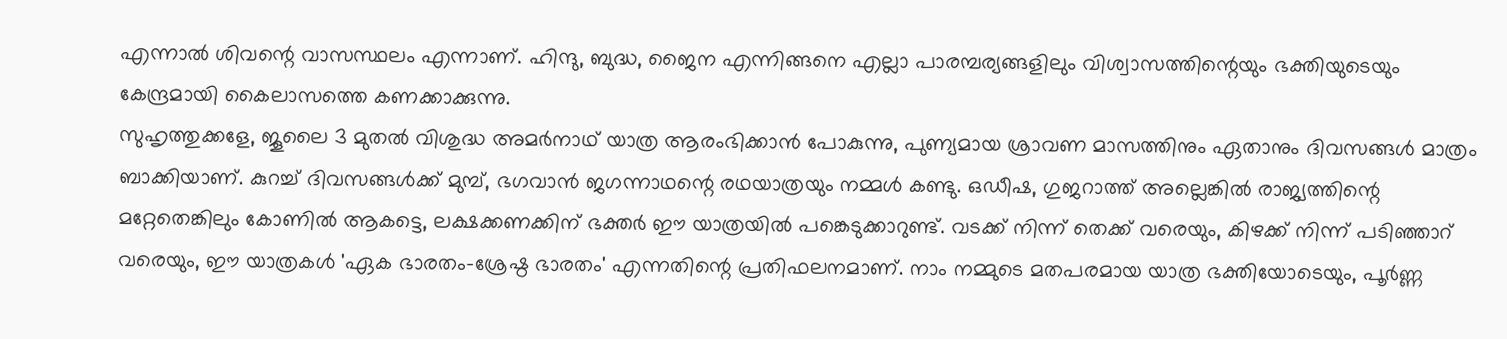എന്നാൽ ശിവന്റെ വാസസ്ഥലം എന്നാണ്. ഹിന്ദു, ബുദ്ധ, ജൈന എന്നിങ്ങനെ എല്ലാ പാരമ്പര്യങ്ങളിലും വിശ്വാസത്തിന്റെയും ഭക്തിയുടെയും കേന്ദ്രമായി കൈലാസത്തെ കണക്കാക്കുന്നു.
സുഹൃത്തുക്കളേ, ജൂലൈ 3 മുതൽ വിശുദ്ധ അമർനാഥ് യാത്ര ആരംഭിക്കാൻ പോകുന്നു, പുണ്യമായ ശ്രാവണ മാസത്തിനും ഏതാനും ദിവസങ്ങൾ മാത്രം ബാക്കിയാണ്. കുറച്ച് ദിവസങ്ങൾക്ക് മുമ്പ്, ഭഗവാൻ ജഗന്നാഥന്റെ രഥയാത്രയും നമ്മൾ കണ്ടു. ഒഡീഷ, ഗുജറാത്ത് അല്ലെങ്കിൽ രാജ്യത്തിന്റെ മറ്റേതെങ്കിലും കോണിൽ ആകട്ടെ, ലക്ഷക്കണക്കിന് ഭക്തർ ഈ യാത്രയിൽ പങ്കെടുക്കാറുണ്ട്. വടക്ക് നിന്ന് തെക്ക് വരെയും, കിഴക്ക് നിന്ന് പടിഞ്ഞാറ് വരെയും, ഈ യാത്രകൾ 'ഏക ഭാരതം-ശ്രേഷ്ഠ ഭാരതം' എന്നതിന്റെ പ്രതിഫലനമാണ്. നാം നമ്മുടെ മതപരമായ യാത്ര ഭക്തിയോടെയും, പൂർണ്ണ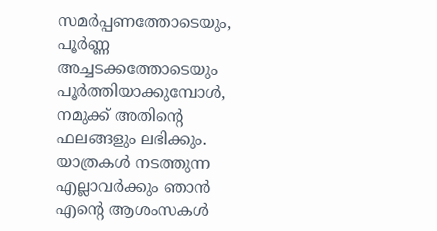സമർപ്പണത്തോടെയും, പൂർണ്ണ അച്ചടക്കത്തോടെയും പൂർത്തിയാക്കുമ്പോൾ, നമുക്ക് അതിന്റെ ഫലങ്ങളും ലഭിക്കും. യാത്രകൾ നടത്തുന്ന എല്ലാവർക്കും ഞാൻ എന്റെ ആശംസകൾ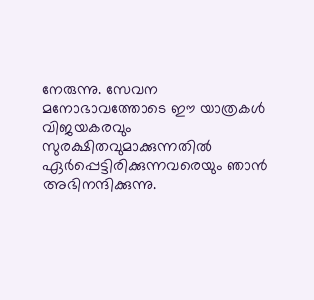നേരുന്നു. സേവന മനോഭാവത്തോടെ ഈ യാത്രകൾ വിജയകരവും സുരക്ഷിതവുമാക്കുന്നതിൽ ഏർപ്പെട്ടിരിക്കുന്നവരെയും ഞാൻ അഭിനന്ദിക്കുന്നു.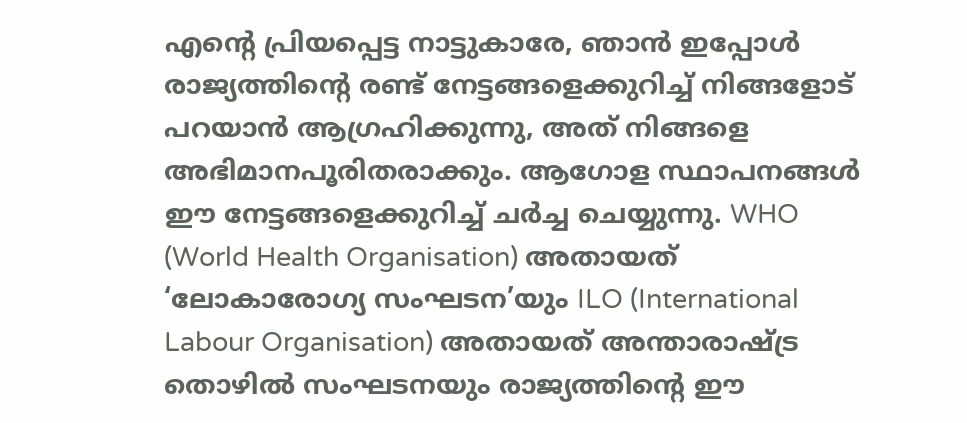എന്റെ പ്രിയപ്പെട്ട നാട്ടുകാരേ, ഞാൻ ഇപ്പോൾ രാജ്യത്തിന്റെ രണ്ട് നേട്ടങ്ങളെക്കുറിച്ച് നിങ്ങളോട് പറയാൻ ആഗ്രഹിക്കുന്നു, അത് നിങ്ങളെ അഭിമാനപൂരിതരാക്കും. ആഗോള സ്ഥാപനങ്ങൾ ഈ നേട്ടങ്ങളെക്കുറിച്ച് ചർച്ച ചെയ്യുന്നു. WHO (World Health Organisation) അതായത് ‘ലോകാരോഗ്യ സംഘടന’യും ILO (International Labour Organisation) അതായത് അന്താരാഷ്ട്ര തൊഴിൽ സംഘടനയും രാജ്യത്തിന്റെ ഈ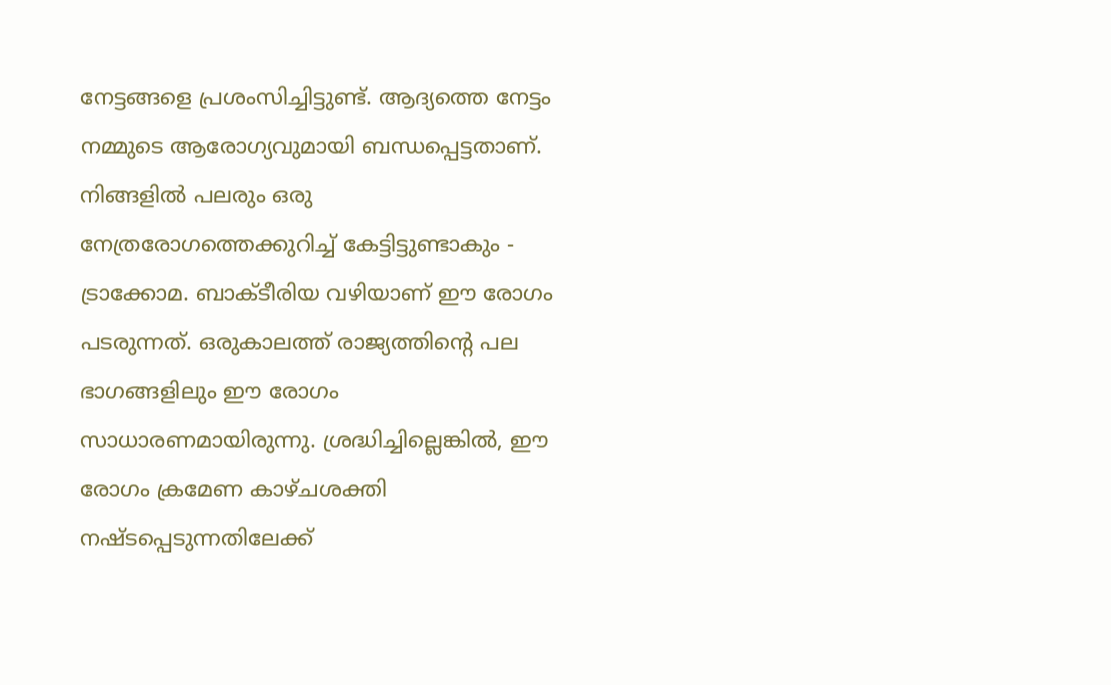നേട്ടങ്ങളെ പ്രശംസിച്ചിട്ടുണ്ട്. ആദ്യത്തെ നേട്ടം നമ്മുടെ ആരോഗ്യവുമായി ബന്ധപ്പെട്ടതാണ്. നിങ്ങളിൽ പലരും ഒരു നേത്രരോഗത്തെക്കുറിച്ച് കേട്ടിട്ടുണ്ടാകും - ട്രാക്കോമ. ബാക്ടീരിയ വഴിയാണ് ഈ രോഗം പടരുന്നത്. ഒരുകാലത്ത് രാജ്യത്തിന്റെ പല ഭാഗങ്ങളിലും ഈ രോഗം സാധാരണമായിരുന്നു. ശ്രദ്ധിച്ചില്ലെങ്കിൽ, ഈ രോഗം ക്രമേണ കാഴ്ചശക്തി നഷ്ടപ്പെടുന്നതിലേക്ക്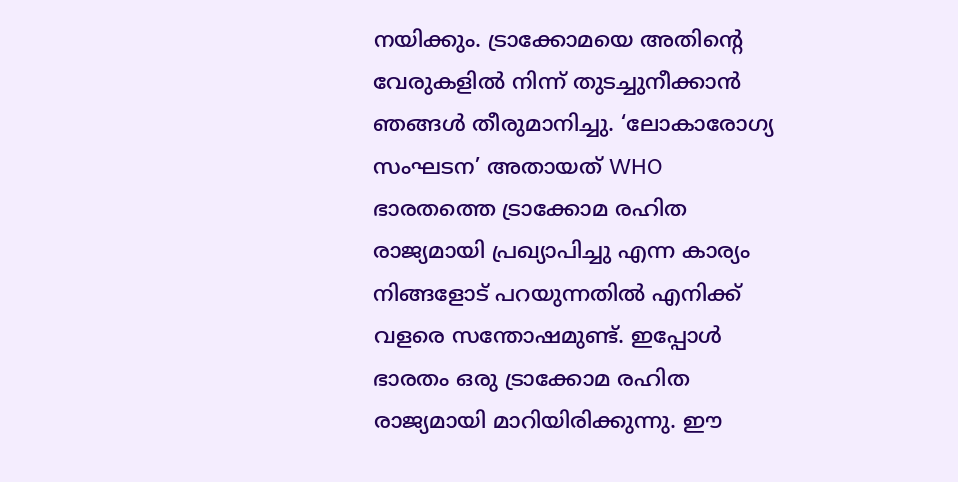നയിക്കും. ട്രാക്കോമയെ അതിന്റെ വേരുകളിൽ നിന്ന് തുടച്ചുനീക്കാൻ ഞങ്ങൾ തീരുമാനിച്ചു. ‘ലോകാരോഗ്യ സംഘടന’ അതായത് WHO ഭാരതത്തെ ട്രാക്കോമ രഹിത രാജ്യമായി പ്രഖ്യാപിച്ചു എന്ന കാര്യം നിങ്ങളോട് പറയുന്നതിൽ എനിക്ക് വളരെ സന്തോഷമുണ്ട്. ഇപ്പോൾ ഭാരതം ഒരു ട്രാക്കോമ രഹിത രാജ്യമായി മാറിയിരിക്കുന്നു. ഈ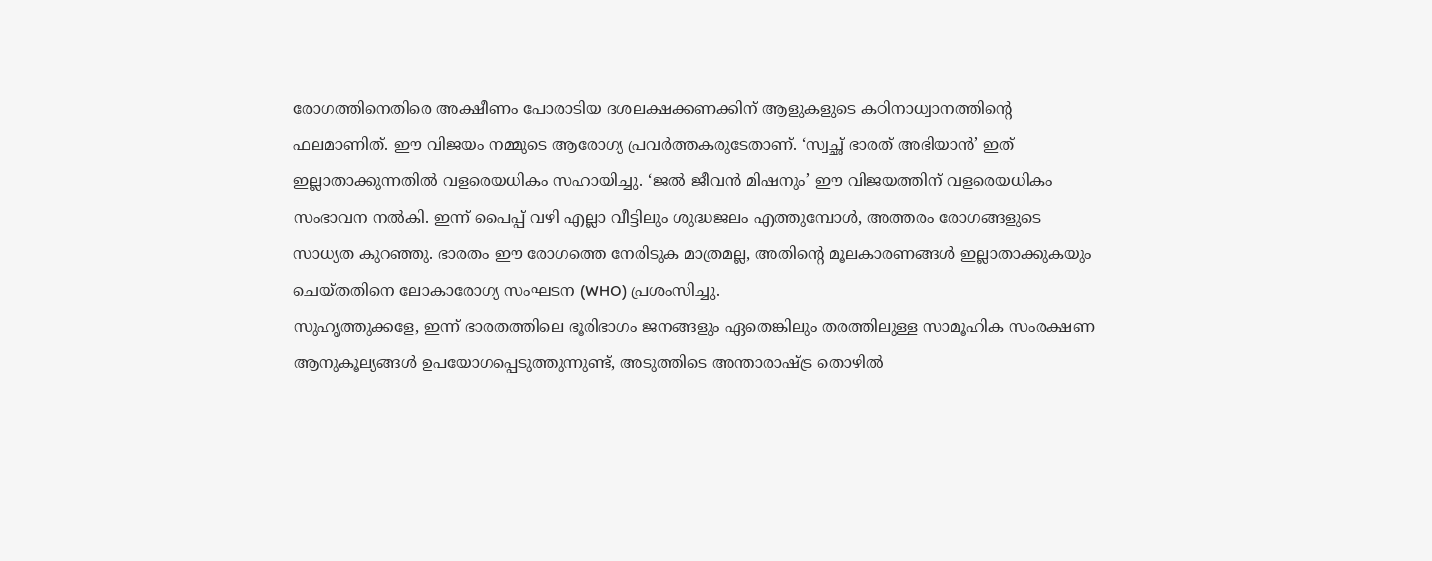രോഗത്തിനെതിരെ അക്ഷീണം പോരാടിയ ദശലക്ഷക്കണക്കിന് ആളുകളുടെ കഠിനാധ്വാനത്തിന്റെ ഫലമാണിത്. ഈ വിജയം നമ്മുടെ ആരോഗ്യ പ്രവർത്തകരുടേതാണ്. ‘സ്വച്ഛ് ഭാരത് അഭിയാൻ’ ഇത് ഇല്ലാതാക്കുന്നതിൽ വളരെയധികം സഹായിച്ചു. ‘ജൽ ജീവൻ മിഷനും’ ഈ വിജയത്തിന് വളരെയധികം സംഭാവന നൽകി. ഇന്ന് പൈപ്പ് വഴി എല്ലാ വീട്ടിലും ശുദ്ധജലം എത്തുമ്പോൾ, അത്തരം രോഗങ്ങളുടെ സാധ്യത കുറഞ്ഞു. ഭാരതം ഈ രോഗത്തെ നേരിടുക മാത്രമല്ല, അതിന്റെ മൂലകാരണങ്ങൾ ഇല്ലാതാക്കുകയും ചെയ്തതിനെ ലോകാരോഗ്യ സംഘടന (WHO) പ്രശംസിച്ചു.
സുഹൃത്തുക്കളേ, ഇന്ന് ഭാരതത്തിലെ ഭൂരിഭാഗം ജനങ്ങളും ഏതെങ്കിലും തരത്തിലുള്ള സാമൂഹിക സംരക്ഷണ ആനുകൂല്യങ്ങൾ ഉപയോഗപ്പെടുത്തുന്നുണ്ട്, അടുത്തിടെ അന്താരാഷ്ട്ര തൊഴിൽ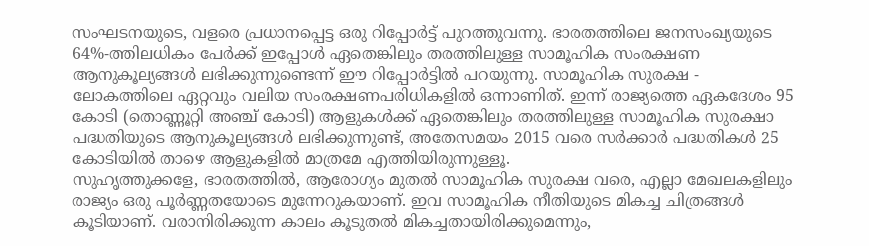സംഘടനയുടെ, വളരെ പ്രധാനപ്പെട്ട ഒരു റിപ്പോർട്ട് പുറത്തുവന്നു. ഭാരതത്തിലെ ജനസംഖ്യയുടെ 64%-ത്തിലധികം പേർക്ക് ഇപ്പോൾ ഏതെങ്കിലും തരത്തിലുള്ള സാമൂഹിക സംരക്ഷണ ആനുകൂല്യങ്ങൾ ലഭിക്കുന്നുണ്ടെന്ന് ഈ റിപ്പോർട്ടിൽ പറയുന്നു. സാമൂഹിക സുരക്ഷ - ലോകത്തിലെ ഏറ്റവും വലിയ സംരക്ഷണപരിധികളിൽ ഒന്നാണിത്. ഇന്ന് രാജ്യത്തെ ഏകദേശം 95 കോടി (തൊണ്ണൂറ്റി അഞ്ച് കോടി) ആളുകൾക്ക് ഏതെങ്കിലും തരത്തിലുള്ള സാമൂഹിക സുരക്ഷാ പദ്ധതിയുടെ ആനുകൂല്യങ്ങൾ ലഭിക്കുന്നുണ്ട്, അതേസമയം 2015 വരെ സർക്കാർ പദ്ധതികൾ 25 കോടിയിൽ താഴെ ആളുകളിൽ മാത്രമേ എത്തിയിരുന്നുള്ളൂ.
സുഹൃത്തുക്കളേ, ഭാരതത്തിൽ, ആരോഗ്യം മുതൽ സാമൂഹിക സുരക്ഷ വരെ, എല്ലാ മേഖലകളിലും രാജ്യം ഒരു പൂർണ്ണതയോടെ മുന്നേറുകയാണ്. ഇവ സാമൂഹിക നീതിയുടെ മികച്ച ചിത്രങ്ങൾ കൂടിയാണ്. വരാനിരിക്കുന്ന കാലം കൂടുതൽ മികച്ചതായിരിക്കുമെന്നും,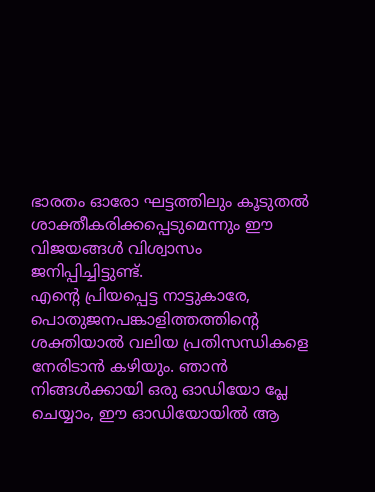ഭാരതം ഓരോ ഘട്ടത്തിലും കൂടുതൽ ശാക്തീകരിക്കപ്പെടുമെന്നും ഈ വിജയങ്ങൾ വിശ്വാസം ജനിപ്പിച്ചിട്ടുണ്ട്.
എന്റെ പ്രിയപ്പെട്ട നാട്ടുകാരേ, പൊതുജനപങ്കാളിത്തത്തിന്റെ ശക്തിയാൽ വലിയ പ്രതിസന്ധികളെ നേരിടാൻ കഴിയും. ഞാൻ നിങ്ങൾക്കായി ഒരു ഓഡിയോ പ്ലേ ചെയ്യാം, ഈ ഓഡിയോയിൽ ആ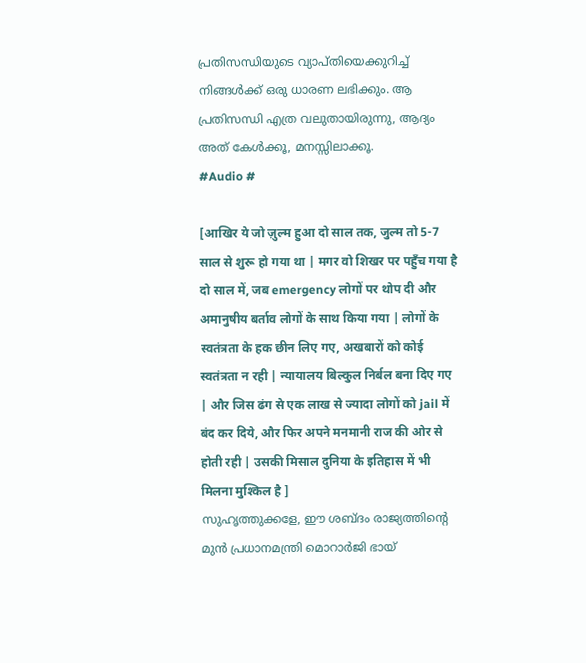പ്രതിസന്ധിയുടെ വ്യാപ്തിയെക്കുറിച്ച് നിങ്ങൾക്ക് ഒരു ധാരണ ലഭിക്കും. ആ പ്രതിസന്ധി എത്ര വലുതായിരുന്നു, ആദ്യം അത് കേൾക്കൂ, മനസ്സിലാക്കൂ.
#Audio #

[आखिर ये जो ज़ुल्म हुआ दो साल तक, जुल्म तो 5-7 साल से शुरू हो गया था | मगर वो शिखर पर पहुँच गया है दो साल में, जब emergency लोगों पर थोप दी और अमानुषीय बर्ताव लोगों के साथ किया गया | लोगों के स्वतंत्रता के हक छीन लिए गए, अखबारों को कोई स्वतंत्रता न रही | न्यायालय बिल्कुल निर्बल बना दिए गए | और जिस ढंग से एक लाख से ज्यादा लोगों को jail में बंद कर दिये, और फिर अपने मनमानी राज की ओर से होती रही | उसकी मिसाल दुनिया के इतिहास में भी मिलना मुश्किल है ]
സുഹൃത്തുക്കളേ, ഈ ശബ്ദം രാജ്യത്തിന്റെ മുൻ പ്രധാനമന്ത്രി മൊറാർജി ഭായ്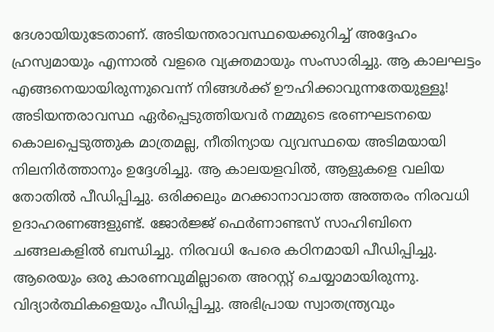ദേശായിയുടേതാണ്. അടിയന്തരാവസ്ഥയെക്കുറിച്ച് അദ്ദേഹം ഹ്രസ്വമായും എന്നാൽ വളരെ വ്യക്തമായും സംസാരിച്ചു. ആ കാലഘട്ടം എങ്ങനെയായിരുന്നുവെന്ന് നിങ്ങൾക്ക് ഊഹിക്കാവുന്നതേയുള്ളൂ! അടിയന്തരാവസ്ഥ ഏർപ്പെടുത്തിയവർ നമ്മുടെ ഭരണഘടനയെ കൊലപ്പെടുത്തുക മാത്രമല്ല, നീതിന്യായ വ്യവസ്ഥയെ അടിമയായി നിലനിർത്താനും ഉദ്ദേശിച്ചു. ആ കാലയളവിൽ, ആളുകളെ വലിയ തോതിൽ പീഡിപ്പിച്ചു. ഒരിക്കലും മറക്കാനാവാത്ത അത്തരം നിരവധി ഉദാഹരണങ്ങളുണ്ട്. ജോർജ്ജ് ഫെർണാണ്ടസ് സാഹിബിനെ ചങ്ങലകളിൽ ബന്ധിച്ചു. നിരവധി പേരെ കഠിനമായി പീഡിപ്പിച്ചു. ആരെയും ഒരു കാരണവുമില്ലാതെ അറസ്റ്റ് ചെയ്യാമായിരുന്നു. വിദ്യാർത്ഥികളെയും പീഡിപ്പിച്ചു. അഭിപ്രായ സ്വാതന്ത്ര്യവും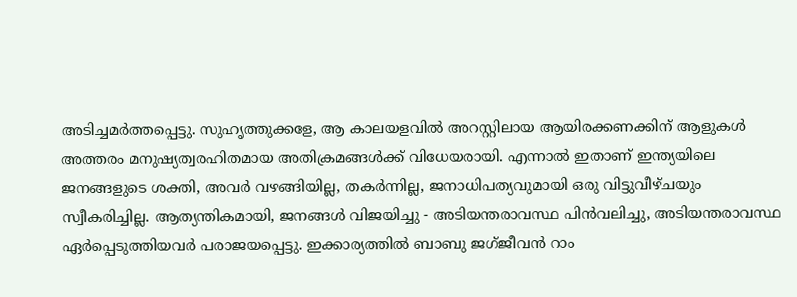അടിച്ചമർത്തപ്പെട്ടു. സുഹൃത്തുക്കളേ, ആ കാലയളവിൽ അറസ്റ്റിലായ ആയിരക്കണക്കിന് ആളുകൾ അത്തരം മനുഷ്യത്വരഹിതമായ അതിക്രമങ്ങൾക്ക് വിധേയരായി. എന്നാൽ ഇതാണ് ഇന്ത്യയിലെ ജനങ്ങളുടെ ശക്തി, അവർ വഴങ്ങിയില്ല, തകർന്നില്ല, ജനാധിപത്യവുമായി ഒരു വിട്ടുവീഴ്ചയും സ്വീകരിച്ചില്ല. ആത്യന്തികമായി, ജനങ്ങൾ വിജയിച്ചു - അടിയന്തരാവസ്ഥ പിൻവലിച്ചു, അടിയന്തരാവസ്ഥ ഏർപ്പെടുത്തിയവർ പരാജയപ്പെട്ടു. ഇക്കാര്യത്തിൽ ബാബു ജഗ്ജീവൻ റാം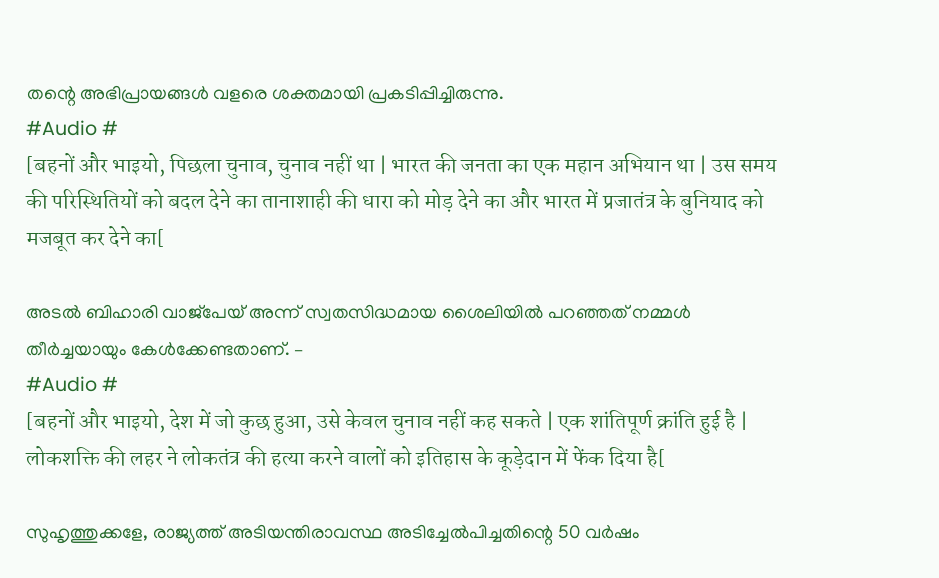തന്റെ അഭിപ്രായങ്ങൾ വളരെ ശക്തമായി പ്രകടിപ്പിച്ചിരുന്നു.
#Audio #
[बहनों और भाइयो, पिछला चुनाव, चुनाव नहीं था | भारत की जनता का एक महान अभियान था | उस समय की परिस्थितियों को बदल देने का तानाशाही की धारा को मोड़ देने का और भारत में प्रजातंत्र के बुनियाद को मजबूत कर देने का[

അടൽ ബിഹാരി വാജ്പേയ് അന്ന് സ്വതസിദ്ധമായ ശൈലിയിൽ പറഞ്ഞത് നമ്മൾ തീർച്ചയായും കേൾക്കേണ്ടതാണ്. –
#Audio #
[बहनों और भाइयो, देश में जो कुछ हुआ, उसे केवल चुनाव नहीं कह सकते | एक शांतिपूर्ण क्रांति हुई है | लोकशक्ति की लहर ने लोकतंत्र की हत्या करने वालों को इतिहास के कूड़ेदान में फेंक दिया है[

സുഹൃത്തുക്കളേ, രാജ്യത്ത് അടിയന്തിരാവസ്ഥ അടിച്ചേൽപിച്ചതിന്റെ 50 വർഷം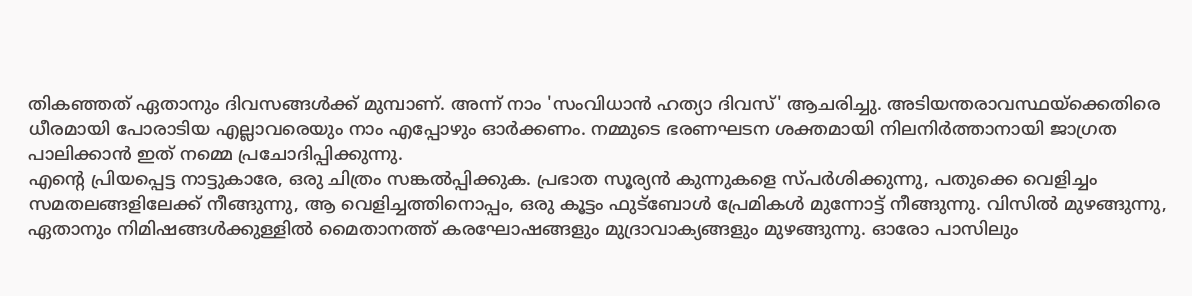തികഞ്ഞത് ഏതാനും ദിവസങ്ങൾക്ക് മുമ്പാണ്. അന്ന് നാം 'സംവിധാൻ ഹത്യാ ദിവസ്' ആചരിച്ചു. അടിയന്തരാവസ്ഥയ്‌ക്കെതിരെ ധീരമായി പോരാടിയ എല്ലാവരെയും നാം എപ്പോഴും ഓർക്കണം. നമ്മുടെ ഭരണഘടന ശക്തമായി നിലനിർത്താനായി ജാഗ്രത പാലിക്കാൻ ഇത് നമ്മെ പ്രചോദിപ്പിക്കുന്നു.
എന്റെ പ്രിയപ്പെട്ട നാട്ടുകാരേ, ഒരു ചിത്രം സങ്കൽപ്പിക്കുക. പ്രഭാത സൂര്യൻ കുന്നുകളെ സ്പർശിക്കുന്നു, പതുക്കെ വെളിച്ചം സമതലങ്ങളിലേക്ക് നീങ്ങുന്നു, ആ വെളിച്ചത്തിനൊപ്പം, ഒരു കൂട്ടം ഫുട്ബോൾ പ്രേമികൾ മുന്നോട്ട് നീങ്ങുന്നു. വിസിൽ മുഴങ്ങുന്നു, ഏതാനും നിമിഷങ്ങൾക്കുള്ളിൽ മൈതാനത്ത് കരഘോഷങ്ങളും മുദ്രാവാക്യങ്ങളും മുഴങ്ങുന്നു. ഓരോ പാസിലും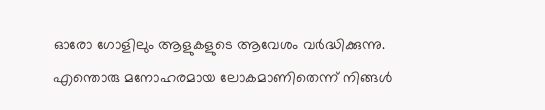ഓരോ ഗോളിലും ആളുകളുടെ ആവേശം വർദ്ധിക്കുന്നു. എന്തൊരു മനോഹരമായ ലോകമാണിതെന്ന് നിങ്ങൾ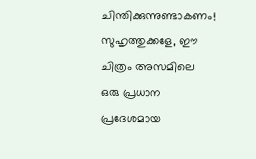ചിന്തിക്കുന്നുണ്ടാകണം! സുഹൃത്തുക്കളേ, ഈ ചിത്രം അസമിലെ ഒരു പ്രധാന പ്രദേശമായ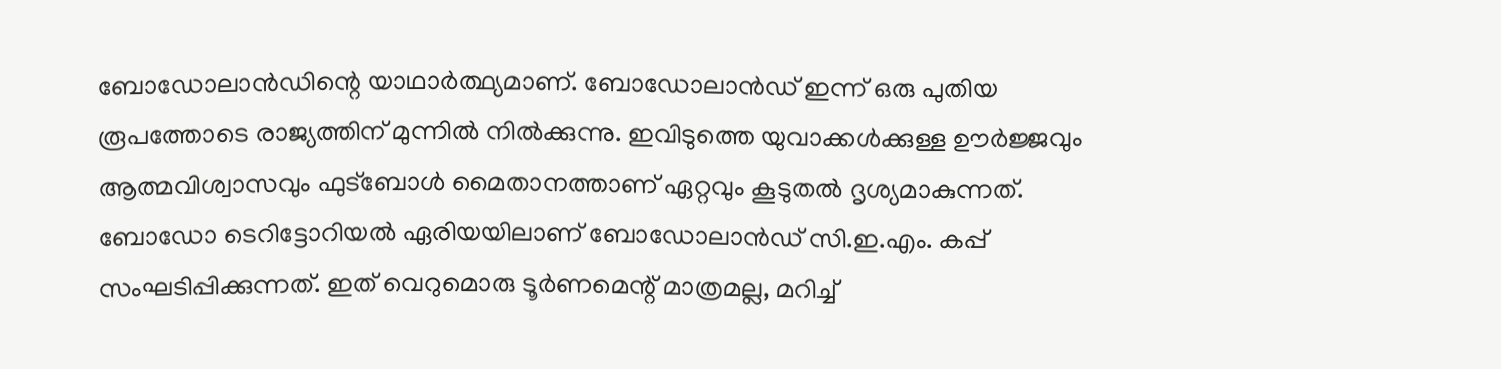ബോഡോലാൻഡിന്റെ യാഥാർത്ഥ്യമാണ്. ബോഡോലാൻഡ് ഇന്ന് ഒരു പുതിയ രൂപത്തോടെ രാജ്യത്തിന് മുന്നിൽ നിൽക്കുന്നു. ഇവിടുത്തെ യുവാക്കൾക്കുള്ള ഊർജ്ജവും ആത്മവിശ്വാസവും ഫുട്ബോൾ മൈതാനത്താണ് ഏറ്റവും കൂടുതൽ ദൃശ്യമാകുന്നത്. ബോഡോ ടെറിട്ടോറിയൽ ഏരിയയിലാണ് ബോഡോലാൻഡ് സി.ഇ.എം. കപ്പ് സംഘടിപ്പിക്കുന്നത്. ഇത് വെറുമൊരു ടൂർണമെന്റ് മാത്രമല്ല, മറിച്ച്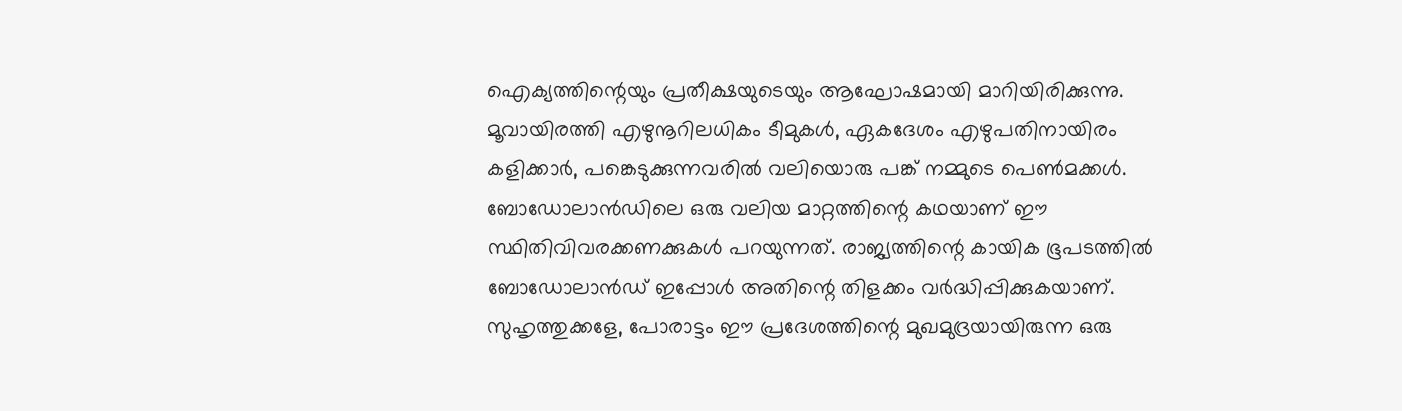ഐക്യത്തിന്റെയും പ്രതീക്ഷയുടെയും ആഘോഷമായി മാറിയിരിക്കുന്നു. മൂവായിരത്തി എഴുനൂറിലധികം ടീമുകൾ, ഏകദേശം എഴുപതിനായിരം കളിക്കാർ, പങ്കെടുക്കുന്നവരിൽ വലിയൊരു പങ്ക് നമ്മുടെ പെൺമക്കൾ. ബോഡോലാൻഡിലെ ഒരു വലിയ മാറ്റത്തിന്റെ കഥയാണ് ഈ സ്ഥിതിവിവരക്കണക്കുകൾ പറയുന്നത്. രാജ്യത്തിന്റെ കായിക ഭൂപടത്തിൽ ബോഡോലാൻഡ് ഇപ്പോൾ അതിന്റെ തിളക്കം വർദ്ധിപ്പിക്കുകയാണ്. സുഹൃത്തുക്കളേ, പോരാട്ടം ഈ പ്രദേശത്തിന്റെ മുഖമുദ്രയായിരുന്ന ഒരു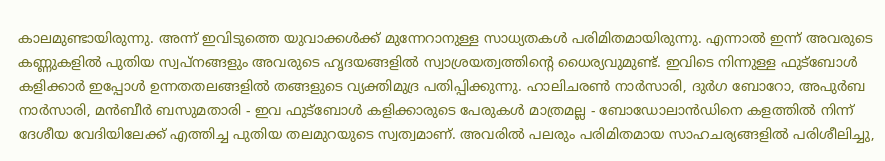കാലമുണ്ടായിരുന്നു. അന്ന് ഇവിടുത്തെ യുവാക്കൾക്ക് മുന്നേറാനുള്ള സാധ്യതകൾ പരിമിതമായിരുന്നു. എന്നാൽ ഇന്ന് അവരുടെ കണ്ണുകളിൽ പുതിയ സ്വപ്നങ്ങളും അവരുടെ ഹൃദയങ്ങളിൽ സ്വാശ്രയത്വത്തിന്റെ ധൈര്യവുമുണ്ട്. ഇവിടെ നിന്നുള്ള ഫുട്ബോൾ കളിക്കാർ ഇപ്പോൾ ഉന്നതതലങ്ങളിൽ തങ്ങളുടെ വ്യക്തിമുദ്ര പതിപ്പിക്കുന്നു. ഹാലിചരൺ നാർസാരി, ദുർഗ ബോറോ, അപുർബ നാർസാരി, മൻബീർ ബസുമതാരി - ഇവ ഫുട്ബോൾ കളിക്കാരുടെ പേരുകൾ മാത്രമല്ല - ബോഡോലാൻഡിനെ കളത്തിൽ നിന്ന് ദേശീയ വേദിയിലേക്ക് എത്തിച്ച പുതിയ തലമുറയുടെ സ്വത്വമാണ്. അവരിൽ പലരും പരിമിതമായ സാഹചര്യങ്ങളില്‍ പരിശീലിച്ചു,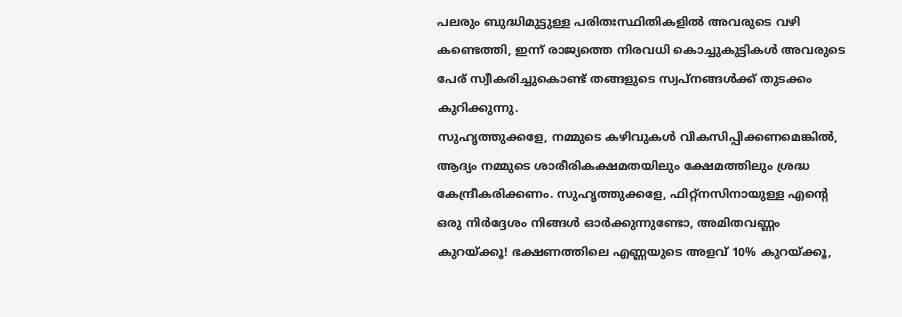പലരും ബുദ്ധിമുട്ടുള്ള പരിതഃസ്ഥിതികളിൽ അവരുടെ വഴി കണ്ടെത്തി, ഇന്ന് രാജ്യത്തെ നിരവധി കൊച്ചുകുട്ടികൾ അവരുടെ പേര് സ്വീകരിച്ചുകൊണ്ട് തങ്ങളുടെ സ്വപ്നങ്ങൾക്ക് തുടക്കം കുറിക്കുന്നു.
സുഹൃത്തുക്കളേ, നമ്മുടെ കഴിവുകൾ വികസിപ്പിക്കണമെങ്കിൽ, ആദ്യം നമ്മുടെ ശാരീരികക്ഷമതയിലും ക്ഷേമത്തിലും ശ്രദ്ധ കേന്ദ്രീകരിക്കണം. സുഹൃത്തുക്കളേ, ഫിറ്റ്‌നസിനായുള്ള എന്റെ ഒരു നിർദ്ദേശം നിങ്ങൾ ഓർക്കുന്നുണ്ടോ, അമിതവണ്ണം കുറയ്ക്കൂ! ഭക്ഷണത്തിലെ എണ്ണയുടെ അളവ് 10% കുറയ്ക്കൂ,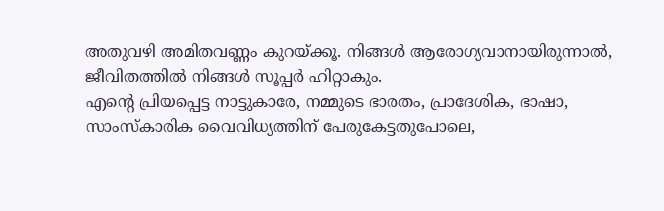അതുവഴി അമിതവണ്ണം കുറയ്ക്കൂ. നിങ്ങൾ ആരോഗ്യവാനായിരുന്നാൽ, ജീവിതത്തിൽ നിങ്ങൾ സൂപ്പർ ഹിറ്റാകും.
എന്റെ പ്രിയപ്പെട്ട നാട്ടുകാരേ, നമ്മുടെ ഭാരതം, പ്രാദേശിക, ഭാഷാ, സാംസ്കാരിക വൈവിധ്യത്തിന് പേരുകേട്ടതുപോലെ,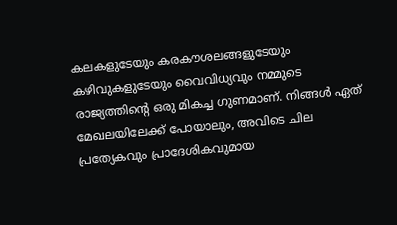കലകളുടേയും കരകൗശലങ്ങളുടേയും കഴിവുകളുടേയും വൈവിധ്യവും നമ്മുടെ രാജ്യത്തിന്റെ ഒരു മികച്ച ഗുണമാണ്. നിങ്ങൾ ഏത് മേഖലയിലേക്ക് പോയാലും, അവിടെ ചില പ്രത്യേകവും പ്രാദേശികവുമായ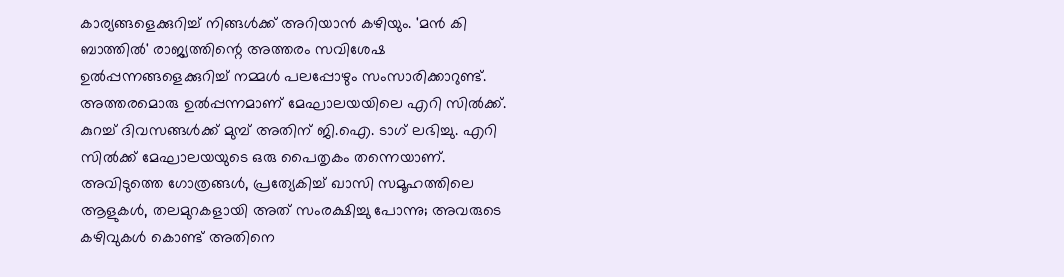കാര്യങ്ങളെക്കുറിച്ച് നിങ്ങൾക്ക് അറിയാൻ കഴിയും. 'മൻ കി ബാത്തിൽ' രാജ്യത്തിന്റെ അത്തരം സവിശേഷ ഉൽപ്പന്നങ്ങളെക്കുറിച്ച് നമ്മൾ പലപ്പോഴും സംസാരിക്കാറുണ്ട്. അത്തരമൊരു ഉൽപ്പന്നമാണ് മേഘാലയയിലെ എറി സിൽക്ക്. കുറച്ച് ദിവസങ്ങൾക്ക് മുമ്പ് അതിന് ജി.ഐ. ടാഗ് ലഭിച്ചു. എറി സിൽക്ക് മേഘാലയയുടെ ഒരു പൈതൃകം തന്നെയാണ്. അവിടുത്തെ ഗോത്രങ്ങൾ, പ്രത്യേകിച്ച് ഖാസി സമൂഹത്തിലെ ആളുകൾ, തലമുറകളായി അത് സംരക്ഷിച്ചു പോന്നു; അവരുടെ കഴിവുകൾ കൊണ്ട് അതിനെ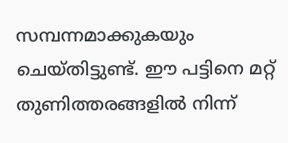സമ്പന്നമാക്കുകയും ചെയ്തിട്ടുണ്ട്. ഈ പട്ടിനെ മറ്റ് തുണിത്തരങ്ങളിൽ നിന്ന്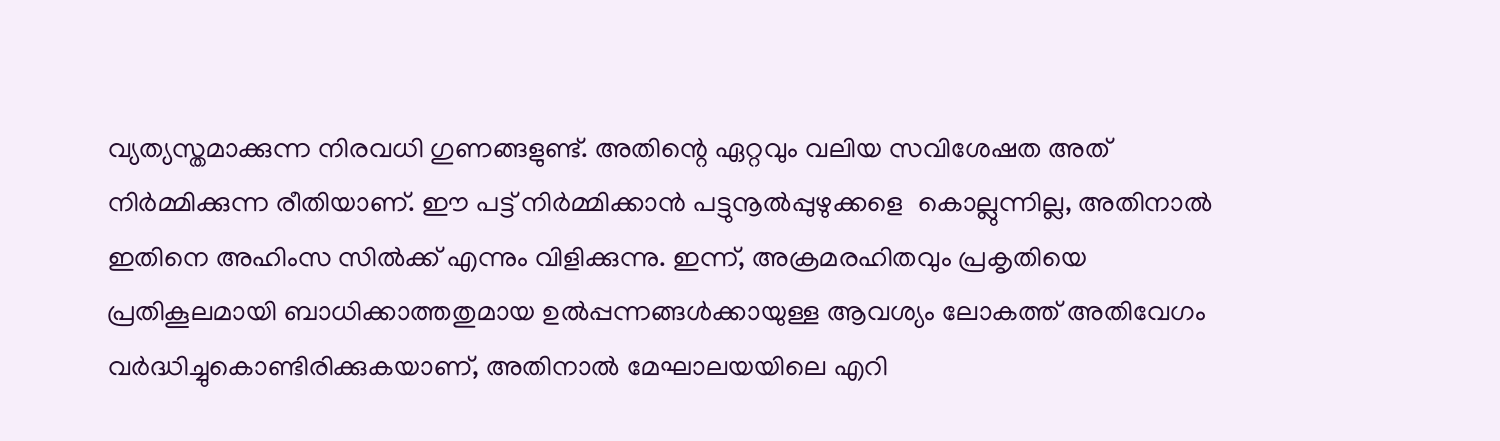വ്യത്യസ്തമാക്കുന്ന നിരവധി ഗുണങ്ങളുണ്ട്. അതിന്റെ ഏറ്റവും വലിയ സവിശേഷത അത് നിർമ്മിക്കുന്ന രീതിയാണ്. ഈ പട്ട് നിർമ്മിക്കാൻ പട്ടുനൂൽപ്പുഴുക്കളെ  കൊല്ലുന്നില്ല, അതിനാൽ ഇതിനെ അഹിംസ സിൽക്ക് എന്നും വിളിക്കുന്നു. ഇന്ന്, അക്രമരഹിതവും പ്രകൃതിയെ പ്രതികൂലമായി ബാധിക്കാത്തതുമായ ഉൽപ്പന്നങ്ങൾക്കായുള്ള ആവശ്യം ലോകത്ത് അതിവേഗം വർദ്ധിച്ചുകൊണ്ടിരിക്കുകയാണ്, അതിനാൽ മേഘാലയയിലെ എറി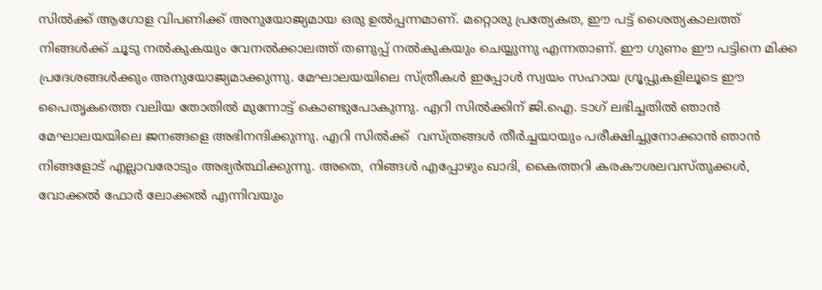സിൽക്ക് ആഗോള വിപണിക്ക് അനുയോജ്യമായ ഒരു ഉൽപ്പന്നമാണ്. മറ്റൊരു പ്രത്യേകത, ഈ പട്ട് ശൈത്യകാലത്ത് നിങ്ങൾക്ക് ചൂടു നൽകുകയും വേനൽക്കാലത്ത് തണുപ്പ് നൽകുകയും ചെയ്യുന്നു എന്നതാണ്. ഈ ഗുണം ഈ പട്ടിനെ മിക്ക പ്രദേശങ്ങൾക്കും അനുയോജ്യമാക്കുന്നു. മേഘാലയയിലെ സ്ത്രീകൾ ഇപ്പോൾ സ്വയം സഹായ ഗ്രൂപ്പുകളിലൂടെ ഈ പൈതൃകത്തെ വലിയ തോതിൽ മുന്നോട്ട് കൊണ്ടുപോകുന്നു. എറി സിൽക്കിന് ജി.ഐ. ടാഗ് ലഭിച്ചതിൽ ഞാൻ മേഘാലയയിലെ ജനങ്ങളെ അഭിനന്ദിക്കുന്നു. എറി സിൽക്ക്  വസ്ത്രങ്ങൾ തീർച്ചയായും പരീക്ഷിച്ചുനോക്കാൻ ഞാൻ നിങ്ങളോട് എല്ലാവരോടും അഭ്യർത്ഥിക്കുന്നു. അതെ, നിങ്ങൾ എപ്പോഴും ഖാദി, കൈത്തറി കരകൗശലവസ്തുക്കൾ, വോക്കൽ ഫോർ ലോക്കൽ എന്നിവയും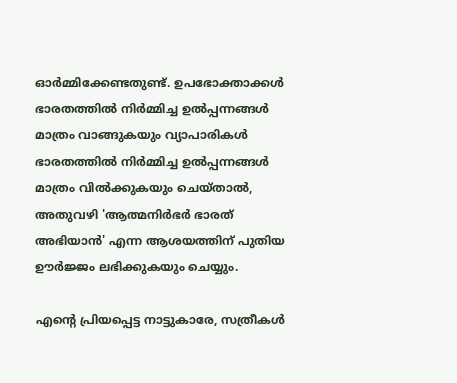ഓർമ്മിക്കേണ്ടതുണ്ട്. ഉപഭോക്താക്കൾ ഭാരതത്തിൽ നിർമ്മിച്ച ഉൽപ്പന്നങ്ങൾ മാത്രം വാങ്ങുകയും വ്യാപാരികൾ ഭാരതത്തിൽ നിർമ്മിച്ച ഉൽപ്പന്നങ്ങൾ മാത്രം വിൽക്കുകയും ചെയ്താൽ, അതുവഴി 'ആത്മനിർഭർ ഭാരത് അഭിയാൻ' എന്ന ആശയത്തിന് പുതിയ ഊർജ്ജം ലഭിക്കുകയും ചെയ്യും.

എന്റെ പ്രിയപ്പെട്ട നാട്ടുകാരേ, സത്രീകൾ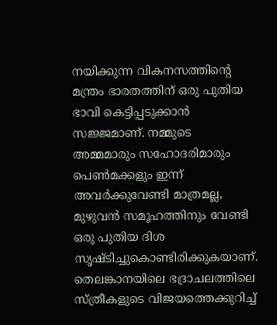നയിക്കുന്ന വികനസത്തിന്റെ മന്ത്രം ഭാരതത്തിന് ഒരു പുതിയ ഭാവി കെട്ടിപ്പടുക്കാൻ സജ്ജമാണ്. നമ്മുടെ അമ്മമാരും സഹോദരിമാരും പെൺമക്കളും ഇന്ന് അവർക്കുവേണ്ടി മാത്രമല്ല, മുഴുവൻ സമൂഹത്തിനും വേണ്ടി ഒരു പുതിയ ദിശ സൃഷ്ടിച്ചുകൊണ്ടിരിക്കുകയാണ്. തെലങ്കാനയിലെ ഭദ്രാചലത്തിലെ സ്ത്രീകളുടെ വിജയത്തെക്കുറിച്ച്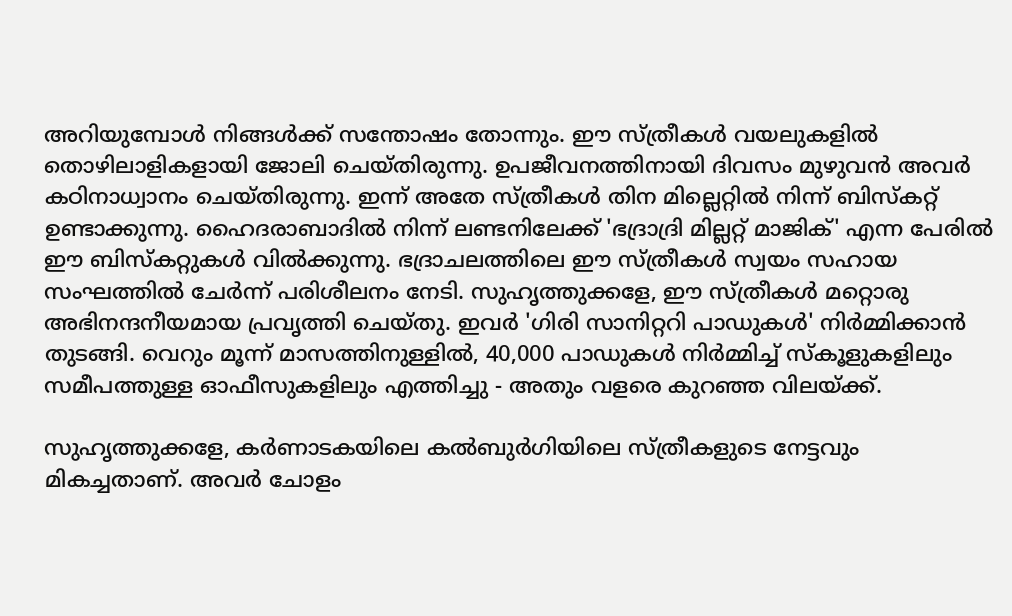അറിയുമ്പോൾ നിങ്ങൾക്ക് സന്തോഷം തോന്നും. ഈ സ്ത്രീകൾ വയലുകളിൽ തൊഴിലാളികളായി ജോലി ചെയ്തിരുന്നു. ഉപജീവനത്തിനായി ദിവസം മുഴുവൻ അവർ കഠിനാധ്വാനം ചെയ്തിരുന്നു. ഇന്ന് അതേ സ്ത്രീകൾ തിന മില്ലെറ്റിൽ നിന്ന് ബിസ്കറ്റ് ഉണ്ടാക്കുന്നു. ഹൈദരാബാദിൽ നിന്ന് ലണ്ടനിലേക്ക് 'ഭദ്രാദ്രി മില്ലറ്റ് മാജിക്' എന്ന പേരിൽ ഈ ബിസ്കറ്റുകൾ വിൽക്കുന്നു. ഭദ്രാചലത്തിലെ ഈ സ്ത്രീകൾ സ്വയം സഹായ സംഘത്തിൽ ചേർന്ന് പരിശീലനം നേടി. സുഹൃത്തുക്കളേ, ഈ സ്ത്രീകൾ മറ്റൊരു അഭിനന്ദനീയമായ പ്രവൃത്തി ചെയ്തു. ഇവർ 'ഗിരി സാനിറ്ററി പാഡുകൾ' നിർമ്മിക്കാൻ തുടങ്ങി. വെറും മൂന്ന് മാസത്തിനുള്ളിൽ, 40,000 പാഡുകൾ നിർമ്മിച്ച് സ്കൂളുകളിലും സമീപത്തുള്ള ഓഫീസുകളിലും എത്തിച്ചു - അതും വളരെ കുറഞ്ഞ വിലയ്ക്ക്.

സുഹൃത്തുക്കളേ, കർണാടകയിലെ കൽബുർഗിയിലെ സ്ത്രീകളുടെ നേട്ടവും മികച്ചതാണ്. അവർ ചോളം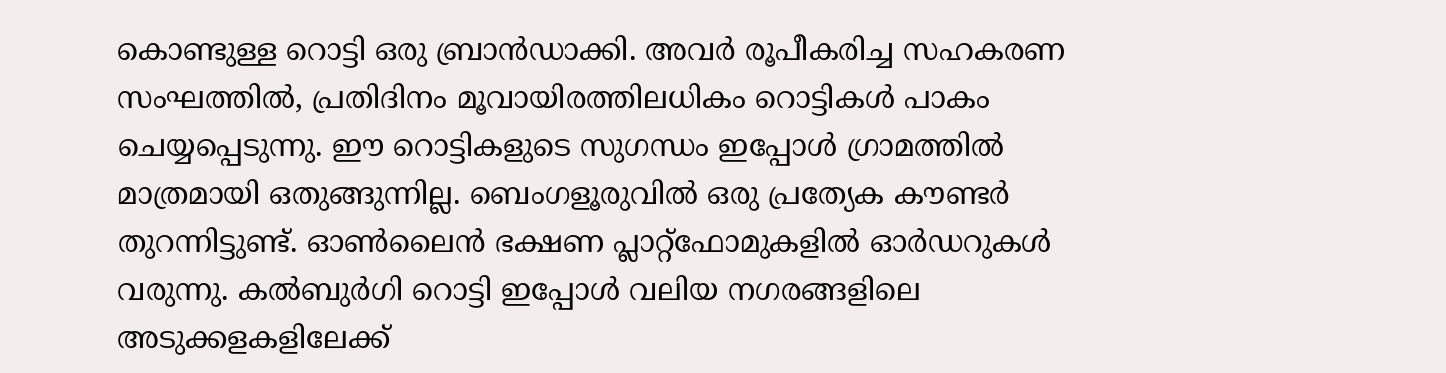കൊണ്ടുള്ള റൊട്ടി ഒരു ബ്രാൻഡാക്കി. അവർ രൂപീകരിച്ച സഹകരണ സംഘത്തിൽ, പ്രതിദിനം മൂവായിരത്തിലധികം റൊട്ടികൾ പാകം ചെയ്യപ്പെടുന്നു. ഈ റൊട്ടികളുടെ സുഗന്ധം ഇപ്പോൾ ഗ്രാമത്തിൽ മാത്രമായി ഒതുങ്ങുന്നില്ല. ബെംഗളൂരുവിൽ ഒരു പ്രത്യേക കൗണ്ടർ തുറന്നിട്ടുണ്ട്. ഓൺലൈൻ ഭക്ഷണ പ്ലാറ്റ്‌ഫോമുകളിൽ ഓർഡറുകൾ വരുന്നു. കൽബുർഗി റൊട്ടി ഇപ്പോൾ വലിയ നഗരങ്ങളിലെ അടുക്കളകളിലേക്ക്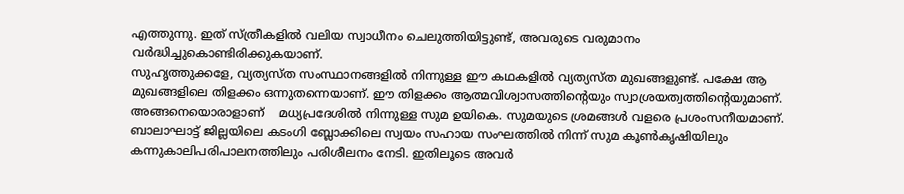എത്തുന്നു. ഇത് സ്ത്രീകളിൽ വലിയ സ്വാധീനം ചെലുത്തിയിട്ടുണ്ട്, അവരുടെ വരുമാനം വർദ്ധിച്ചുകൊണ്ടിരിക്കുകയാണ്.
സുഹൃത്തുക്കളേ, വ്യത്യസ്ത സംസ്ഥാനങ്ങളിൽ നിന്നുള്ള ഈ കഥകളിൽ വ്യത്യസ്ത മുഖങ്ങളുണ്ട്. പക്ഷേ ആ മുഖങ്ങളിലെ തിളക്കം ഒന്നുതന്നെയാണ്. ഈ തിളക്കം ആത്മവിശ്വാസത്തിന്റെയും സ്വാശ്രയത്വത്തിന്റെയുമാണ്. അങ്ങനെയൊരാളാണ്    മധ്യപ്രദേശിൽ നിന്നുള്ള സുമ ഉയികെ. സുമയുടെ ശ്രമങ്ങൾ വളരെ പ്രശംസനീയമാണ്. ബാലാഘാട്ട് ജില്ലയിലെ കടംഗി ബ്ലോക്കിലെ സ്വയം സഹായ സംഘത്തിൽ നിന്ന് സുമ കൂൺകൃഷിയിലും കന്നുകാലിപരിപാലനത്തിലും പരിശീലനം നേടി. ഇതിലൂടെ അവർ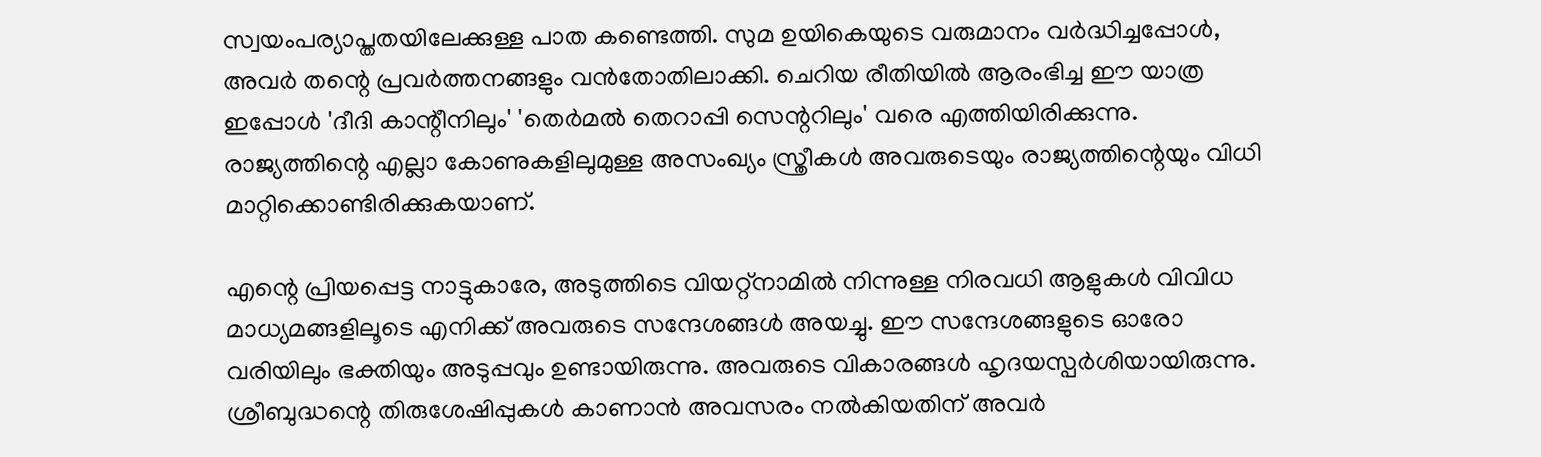സ്വയംപര്യാപ്തതയിലേക്കുള്ള പാത കണ്ടെത്തി. സുമ ഉയികെയുടെ വരുമാനം വർദ്ധിച്ചപ്പോൾ, അവർ തന്റെ പ്രവർത്തനങ്ങളും വൻതോതിലാക്കി. ചെറിയ രീതിയിൽ ആരംഭിച്ച ഈ യാത്ര ഇപ്പോൾ 'ദീദി കാന്റീനിലും' 'തെർമൽ തെറാപ്പി സെന്ററിലും' വരെ എത്തിയിരിക്കുന്നു. രാജ്യത്തിന്റെ എല്ലാ കോണുകളിലുമുള്ള അസംഖ്യം സ്ത്രീകൾ അവരുടെയും രാജ്യത്തിന്റെയും വിധി മാറ്റിക്കൊണ്ടിരിക്കുകയാണ്.

എന്റെ പ്രിയപ്പെട്ട നാട്ടുകാരേ, അടുത്തിടെ വിയറ്റ്നാമിൽ നിന്നുള്ള നിരവധി ആളുകൾ വിവിധ മാധ്യമങ്ങളിലൂടെ എനിക്ക് അവരുടെ സന്ദേശങ്ങൾ അയച്ചു. ഈ സന്ദേശങ്ങളുടെ ഓരോ വരിയിലും ഭക്തിയും അടുപ്പവും ഉണ്ടായിരുന്നു. അവരുടെ വികാരങ്ങൾ ഹൃദയസ്പർശിയായിരുന്നു. ശ്രീബുദ്ധന്റെ തിരുശേഷിപ്പുകൾ കാണാൻ അവസരം നൽകിയതിന് അവർ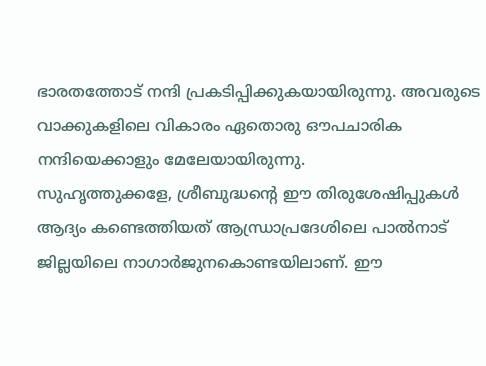ഭാരതത്തോട് നന്ദി പ്രകടിപ്പിക്കുകയായിരുന്നു. അവരുടെ വാക്കുകളിലെ വികാരം ഏതൊരു ഔപചാരിക നന്ദിയെക്കാളും മേലേയായിരുന്നു.
സുഹൃത്തുക്കളേ, ശ്രീബുദ്ധന്റെ ഈ തിരുശേഷിപ്പുകൾ ആദ്യം കണ്ടെത്തിയത് ആന്ധ്രാപ്രദേശിലെ പാൽനാട് ജില്ലയിലെ നാഗാർജുനകൊണ്ടയിലാണ്. ഈ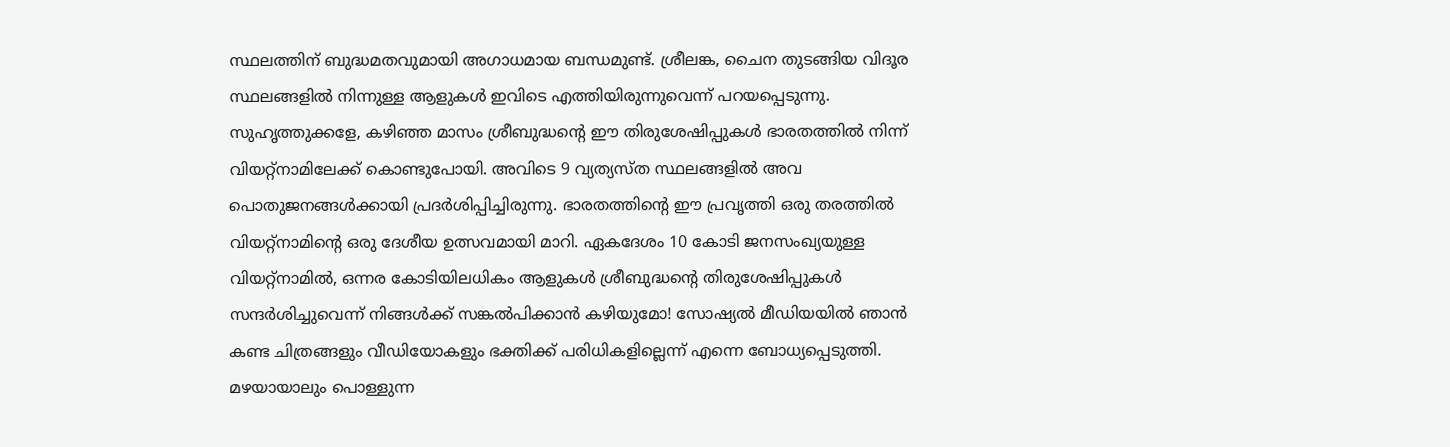സ്ഥലത്തിന് ബുദ്ധമതവുമായി അഗാധമായ ബന്ധമുണ്ട്. ശ്രീലങ്ക, ചൈന തുടങ്ങിയ വിദൂര സ്ഥലങ്ങളിൽ നിന്നുള്ള ആളുകൾ ഇവിടെ എത്തിയിരുന്നുവെന്ന് പറയപ്പെടുന്നു.
സുഹൃത്തുക്കളേ, കഴിഞ്ഞ മാസം ശ്രീബുദ്ധന്റെ ഈ തിരുശേഷിപ്പുകൾ ഭാരതത്തിൽ നിന്ന് വിയറ്റ്നാമിലേക്ക് കൊണ്ടുപോയി. അവിടെ 9 വ്യത്യസ്ത സ്ഥലങ്ങളിൽ അവ പൊതുജനങ്ങൾക്കായി പ്രദർശിപ്പിച്ചിരുന്നു. ഭാരതത്തിന്റെ ഈ പ്രവൃത്തി ഒരു തരത്തിൽ വിയറ്റ്നാമിന്റെ ഒരു ദേശീയ ഉത്സവമായി മാറി. ഏകദേശം 10 കോടി ജനസംഖ്യയുള്ള വിയറ്റ്നാമിൽ, ഒന്നര കോടിയിലധികം ആളുകൾ ശ്രീബുദ്ധന്റെ തിരുശേഷിപ്പുകൾ സന്ദർശിച്ചുവെന്ന് നിങ്ങൾക്ക് സങ്കൽപിക്കാൻ കഴിയുമോ! സോഷ്യൽ മീഡിയയിൽ ഞാൻ കണ്ട ചിത്രങ്ങളും വീഡിയോകളും ഭക്തിക്ക് പരിധികളില്ലെന്ന് എന്നെ ബോധ്യപ്പെടുത്തി. മഴയായാലും പൊള്ളുന്ന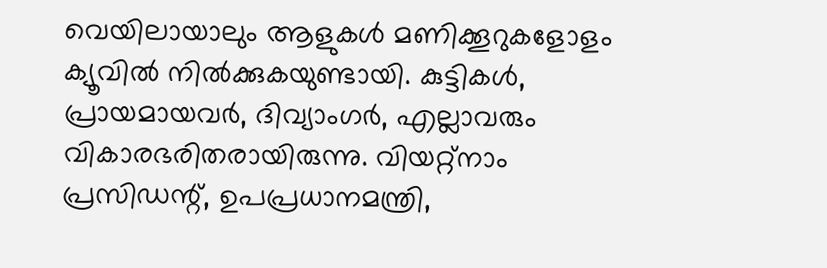വെയിലായാലും ആളുകൾ മണിക്കൂറുകളോളം ക്യൂവിൽ നിൽക്കുകയുണ്ടായി. കുട്ടികൾ, പ്രായമായവർ, ദിവ്യാംഗർ, എല്ലാവരും വികാരഭരിതരായിരുന്നു. വിയറ്റ്നാം പ്രസിഡന്റ്, ഉപപ്രധാനമന്ത്രി,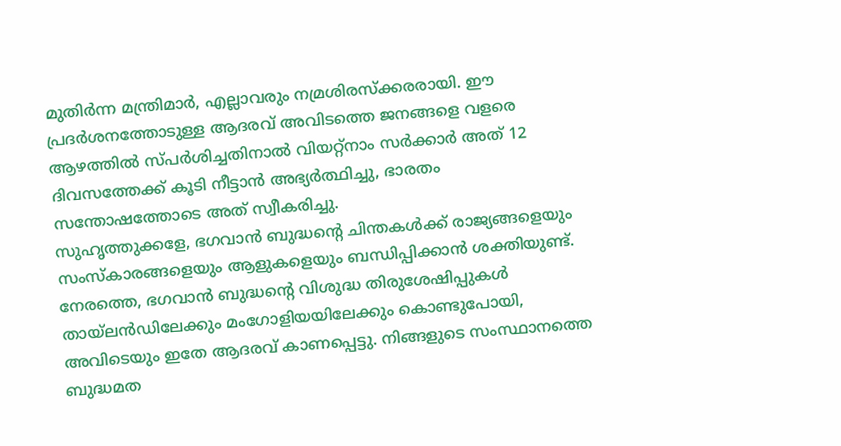മുതിർന്ന മന്ത്രിമാർ, എല്ലാവരും നമ്രശിരസ്ക്കരരായി. ഈ പ്രദർശനത്തോടുള്ള ആദരവ് അവിടത്തെ ജനങ്ങളെ വളരെ ആഴത്തിൽ സ്പർശിച്ചതിനാൽ വിയറ്റ്നാം സർക്കാർ അത് 12 ദിവസത്തേക്ക് കൂടി നീട്ടാൻ അഭ്യർത്ഥിച്ചു, ഭാരതം സന്തോഷത്തോടെ അത് സ്വീകരിച്ചു.
സുഹൃത്തുക്കളേ, ഭഗവാൻ ബുദ്ധന്റെ ചിന്തകൾക്ക് രാജ്യങ്ങളെയും സംസ്കാരങ്ങളെയും ആളുകളെയും ബന്ധിപ്പിക്കാൻ ശക്തിയുണ്ട്. നേരത്തെ, ഭഗവാൻ ബുദ്ധന്റെ വിശുദ്ധ തിരുശേഷിപ്പുകൾ തായ്‌ലൻഡിലേക്കും മംഗോളിയയിലേക്കും കൊണ്ടുപോയി, അവിടെയും ഇതേ ആദരവ് കാണപ്പെട്ടു. നിങ്ങളുടെ സംസ്ഥാനത്തെ ബുദ്ധമത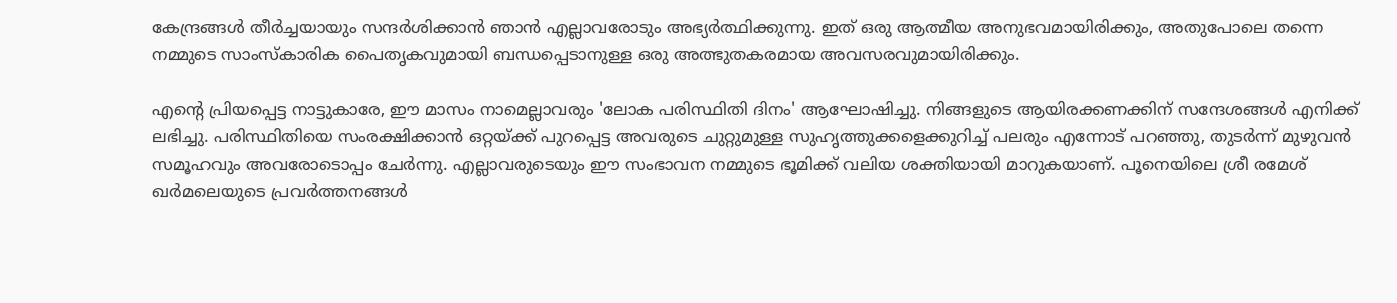കേന്ദ്രങ്ങൾ തീർച്ചയായും സന്ദർശിക്കാൻ ഞാൻ എല്ലാവരോടും അഭ്യർത്ഥിക്കുന്നു. ഇത് ഒരു ആത്മീയ അനുഭവമായിരിക്കും, അതുപോലെ തന്നെ നമ്മുടെ സാംസ്കാരിക പൈതൃകവുമായി ബന്ധപ്പെടാനുള്ള ഒരു അത്ഭുതകരമായ അവസരവുമായിരിക്കും.

എന്റെ പ്രിയപ്പെട്ട നാട്ടുകാരേ, ഈ മാസം നാമെല്ലാവരും 'ലോക പരിസ്ഥിതി ദിനം' ആഘോഷിച്ചു. നിങ്ങളുടെ ആയിരക്കണക്കിന് സന്ദേശങ്ങൾ എനിക്ക് ലഭിച്ചു. പരിസ്ഥിതിയെ സംരക്ഷിക്കാൻ ഒറ്റയ്ക്ക് പുറപ്പെട്ട അവരുടെ ചുറ്റുമുള്ള സുഹൃത്തുക്കളെക്കുറിച്ച് പലരും എന്നോട് പറഞ്ഞു, തുടർന്ന് മുഴുവൻ സമൂഹവും അവരോടൊപ്പം ചേർന്നു. എല്ലാവരുടെയും ഈ സംഭാവന നമ്മുടെ ഭൂമിക്ക് വലിയ ശക്തിയായി മാറുകയാണ്. പൂനെയിലെ ശ്രീ രമേശ് ഖർമലെയുടെ പ്രവർത്തനങ്ങൾ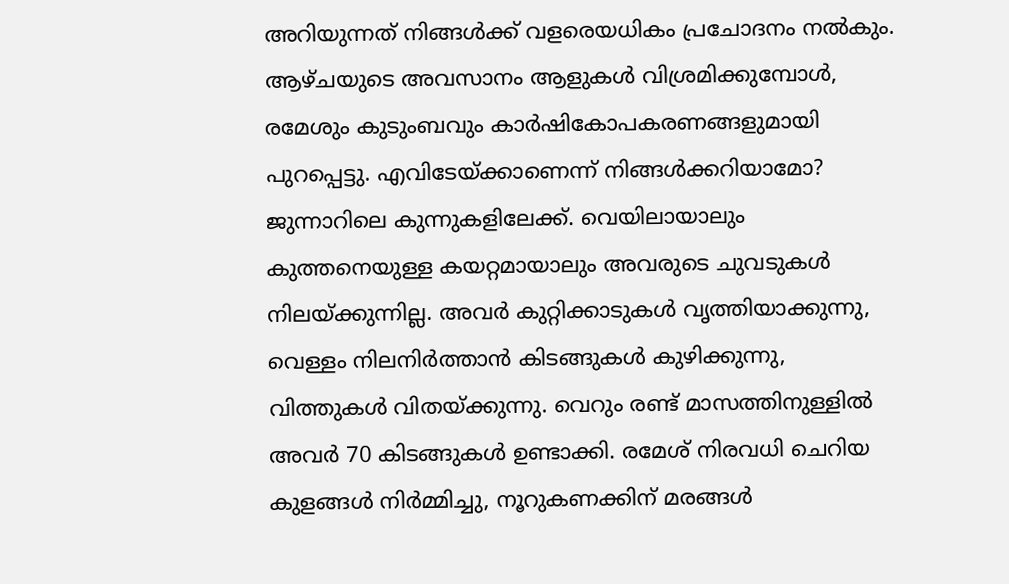അറിയുന്നത് നിങ്ങൾക്ക് വളരെയധികം പ്രചോദനം നൽകും. ആഴ്ചയുടെ അവസാനം ആളുകൾ വിശ്രമിക്കുമ്പോൾ, രമേശും കുടുംബവും കാർഷികോപകരണങ്ങളുമായി പുറപ്പെട്ടു. എവിടേയ്ക്കാണെന്ന് നിങ്ങൾക്കറിയാമോ? ജുന്നാറിലെ കുന്നുകളിലേക്ക്. വെയിലായാലും കുത്തനെയുള്ള കയറ്റമായാലും അവരുടെ ചുവടുകൾ നിലയ്ക്കുന്നില്ല. അവർ കുറ്റിക്കാടുകൾ വൃത്തിയാക്കുന്നു, വെള്ളം നിലനിർത്താൻ കിടങ്ങുകൾ കുഴിക്കുന്നു, വിത്തുകൾ വിതയ്ക്കുന്നു. വെറും രണ്ട് മാസത്തിനുള്ളിൽ അവർ 70 കിടങ്ങുകൾ ഉണ്ടാക്കി. രമേശ് നിരവധി ചെറിയ കുളങ്ങൾ നിർമ്മിച്ചു, നൂറുകണക്കിന് മരങ്ങൾ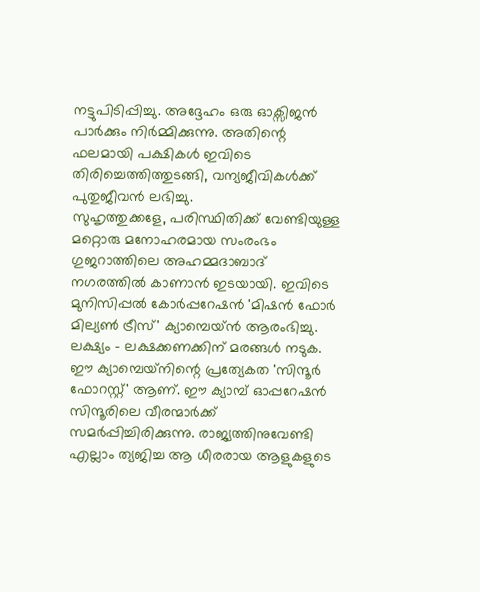നട്ടുപിടിപ്പിച്ചു. അദ്ദേഹം ഒരു ഓക്സിജൻ പാർക്കും നിർമ്മിക്കുന്നു. അതിന്റെ ഫലമായി പക്ഷികൾ ഇവിടെ തിരിച്ചെത്തിത്തുടങ്ങി, വന്യജീവികൾക്ക് പുതുജീവൻ ലഭിച്ചു.
സുഹൃത്തുക്കളേ, പരിസ്ഥിതിക്ക് വേണ്ടിയുള്ള മറ്റൊരു മനോഹരമായ സംരംഭം ഗുജറാത്തിലെ അഹമ്മദാബാദ് നഗരത്തിൽ കാണാൻ ഇടയായി. ഇവിടെ മുനിസിപ്പൽ കോർപ്പറേഷൻ 'മിഷൻ ഫോർ മില്യൺ ട്രീസ്' ക്യാമ്പെയ്‌ൻ ആരംഭിച്ചു. ലക്ഷ്യം - ലക്ഷക്കണക്കിന് മരങ്ങൾ നടുക. ഈ ക്യാമ്പെയ്‌നിന്റെ പ്രത്യേകത 'സിന്ദൂർ ഫോറസ്റ്റ്' ആണ്. ഈ ക്യാമ്പ് ഓപ്പറേഷൻ സിന്ദൂരിലെ വീരന്മാർക്ക് സമർപ്പിച്ചിരിക്കുന്നു. രാജ്യത്തിനുവേണ്ടി എല്ലാം ത്യജിച്ച ആ ധീരരായ ആളുകളുടെ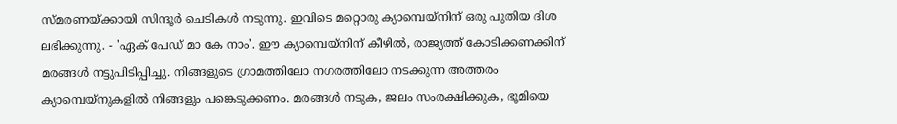സ്മരണയ്ക്കായി സിന്ദൂർ ചെടികൾ നടുന്നു. ഇവിടെ മറ്റൊരു ക്യാമ്പെയ്‌നിന് ഒരു പുതിയ ദിശ ലഭിക്കുന്നു. - 'ഏക് പേഡ് മാ കേ നാം'. ഈ ക്യാമ്പെയ്‌നിന് കീഴിൽ, രാജ്യത്ത് കോടിക്കണക്കിന് മരങ്ങൾ നട്ടുപിടിപ്പിച്ചു. നിങ്ങളുടെ ഗ്രാമത്തിലോ നഗരത്തിലോ നടക്കുന്ന അത്തരം ക്യാമ്പെയ്‌നുകളിൽ നിങ്ങളും പങ്കെടുക്കണം. മരങ്ങൾ നടുക, ജലം സംരക്ഷിക്കുക, ഭൂമിയെ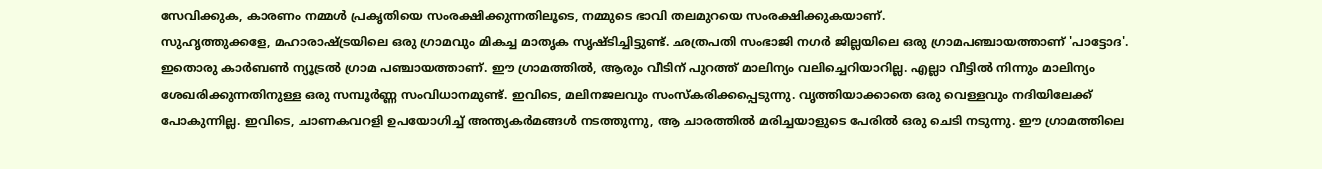സേവിക്കുക, കാരണം നമ്മൾ പ്രകൃതിയെ സംരക്ഷിക്കുന്നതിലൂടെ, നമ്മുടെ ഭാവി തലമുറയെ സംരക്ഷിക്കുകയാണ്.
സുഹൃത്തുക്കളേ, മഹാരാഷ്ട്രയിലെ ഒരു ഗ്രാമവും മികച്ച മാതൃക സൃഷ്ടിച്ചിട്ടുണ്ട്. ഛത്രപതി സംഭാജി നഗർ ജില്ലയിലെ ഒരു ഗ്രാമപഞ്ചായത്താണ് 'പാട്ടോദ'. ഇതൊരു കാർബൺ ന്യൂട്രൽ ഗ്രാമ പഞ്ചായത്താണ്. ഈ ഗ്രാമത്തിൽ, ആരും വീടിന് പുറത്ത് മാലിന്യം വലിച്ചെറിയാറില്ല. എല്ലാ വീട്ടിൽ നിന്നും മാലിന്യം ശേഖരിക്കുന്നതിനുള്ള ഒരു സമ്പൂർണ്ണ സംവിധാനമുണ്ട്. ഇവിടെ, മലിനജലവും സംസ്കരിക്കപ്പെടുന്നു. വൃത്തിയാക്കാതെ ഒരു വെള്ളവും നദിയിലേക്ക് പോകുന്നില്ല. ഇവിടെ, ചാണകവറളി ഉപയോഗിച്ച് അന്ത്യകർമങ്ങൾ നടത്തുന്നു, ആ ചാരത്തിൽ മരിച്ചയാളുടെ പേരിൽ ഒരു ചെടി നടുന്നു. ഈ ഗ്രാമത്തിലെ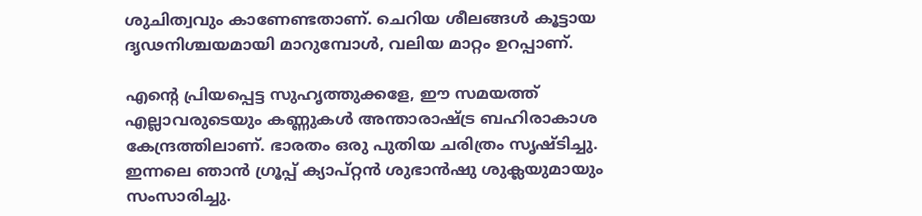ശുചിത്വവും കാണേണ്ടതാണ്. ചെറിയ ശീലങ്ങൾ കൂട്ടായ ദൃഢനിശ്ചയമായി മാറുമ്പോൾ, വലിയ മാറ്റം ഉറപ്പാണ്.

എന്റെ പ്രിയപ്പെട്ട സുഹൃത്തുക്കളേ, ഈ സമയത്ത് എല്ലാവരുടെയും കണ്ണുകൾ അന്താരാഷ്ട്ര ബഹിരാകാശ കേന്ദ്രത്തിലാണ്. ഭാരതം ഒരു പുതിയ ചരിത്രം സൃഷ്ടിച്ചു. ഇന്നലെ ഞാൻ ഗ്രൂപ്പ് ക്യാപ്റ്റൻ ശുഭാൻഷു ശുക്ലയുമായും സംസാരിച്ചു.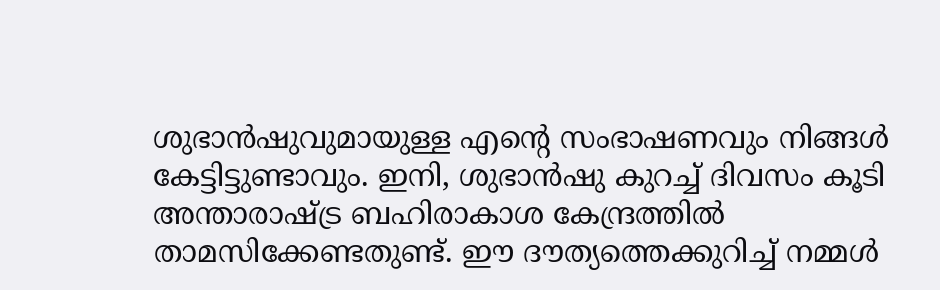ശുഭാൻഷുവുമായുള്ള എന്റെ സംഭാഷണവും നിങ്ങൾ കേട്ടിട്ടുണ്ടാവും. ഇനി, ശുഭാൻഷു കുറച്ച് ദിവസം കൂടി അന്താരാഷ്ട്ര ബഹിരാകാശ കേന്ദ്രത്തിൽ താമസിക്കേണ്ടതുണ്ട്. ഈ ദൗത്യത്തെക്കുറിച്ച് നമ്മൾ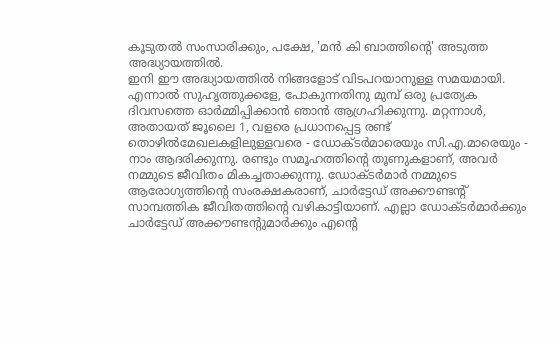കൂടുതൽ സംസാരിക്കും, പക്ഷേ, 'മൻ കി ബാത്തിന്റെ' അടുത്ത അദ്ധ്യായത്തിൽ.
ഇനി ഈ അദ്ധ്യായത്തിൽ നിങ്ങളോട് വിടപറയാനുള്ള സമയമായി. എന്നാൽ സുഹൃത്തുക്കളേ, പോകുന്നതിനു മുമ്പ് ഒരു പ്രത്യേക ദിവസത്തെ ഓർമ്മിപ്പിക്കാൻ ഞാൻ ആഗ്രഹിക്കുന്നു. മറ്റന്നാൾ, അതായത് ജൂലൈ 1, വളരെ പ്രധാനപ്പെട്ട രണ്ട് തൊഴിൽമേഖലകളിലുള്ളവരെ - ഡോക്ടർമാരെയും സി.എ.മാരെയും - നാം ആദരിക്കുന്നു. രണ്ടും സമൂഹത്തിന്റെ തൂണുകളാണ്, അവർ നമ്മുടെ ജീവിതം മികച്ചതാക്കുന്നു. ഡോക്ടർമാർ നമ്മുടെ ആരോഗ്യത്തിന്റെ സംരക്ഷകരാണ്, ചാർട്ടേഡ് അക്കൗണ്ടന്റ് സാമ്പത്തിക ജീവിതത്തിന്റെ വഴികാട്ടിയാണ്. എല്ലാ ഡോക്ടർമാർക്കും ചാർട്ടേഡ് അക്കൗണ്ടന്റുമാർക്കും എന്റെ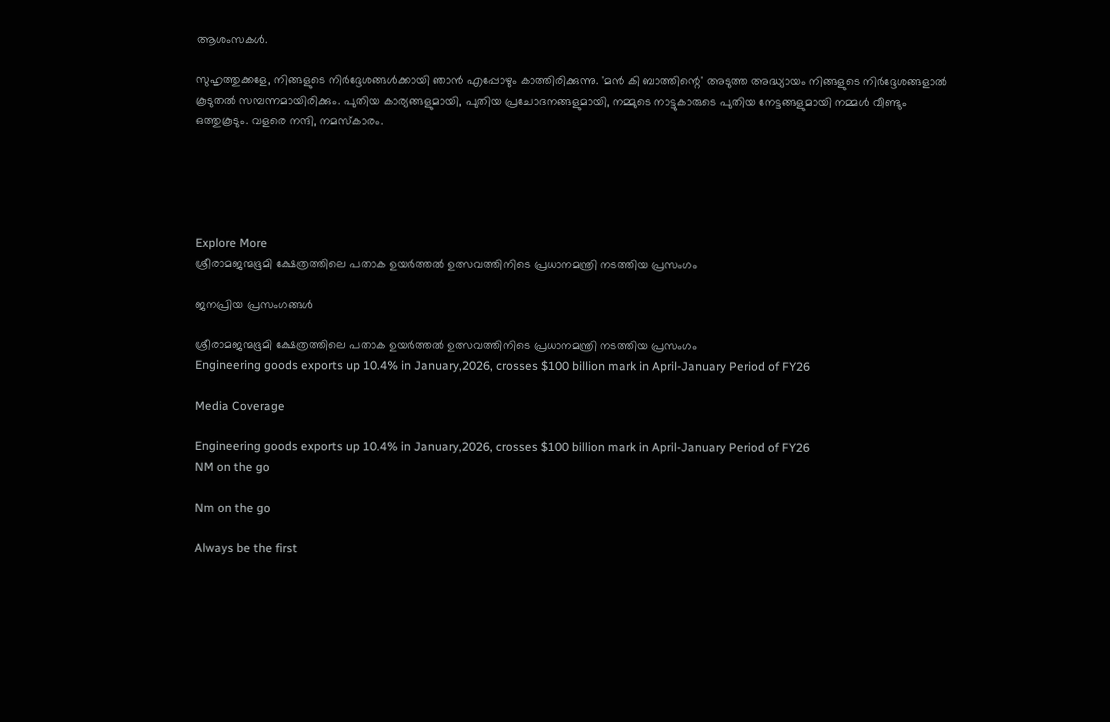ആശംസകൾ.

സുഹൃത്തുക്കളേ, നിങ്ങളുടെ നിർദ്ദേശങ്ങൾക്കായി ഞാൻ എപ്പോഴും കാത്തിരിക്കുന്നു. 'മൻ കി ബാത്തിന്റെ' അടുത്ത അദ്ധ്യായം നിങ്ങളുടെ നിർദ്ദേശങ്ങളാൽ കൂടുതൽ സമ്പന്നമായിരിക്കും. പുതിയ കാര്യങ്ങളുമായി, പുതിയ പ്രചോദനങ്ങളുമായി, നമ്മുടെ നാട്ടുകാരുടെ പുതിയ നേട്ടങ്ങളുമായി നമ്മൾ വീണ്ടും ഒത്തുകൂടും. വളരെ നന്ദി, നമസ്കാരം.





Explore More
ശ്രീരാമജന്മഭൂമി ക്ഷേത്രത്തിലെ പതാക ഉയർത്തൽ ഉത്സവത്തിനിടെ പ്രധാനമന്ത്രി നടത്തിയ പ്രസംഗം

ജനപ്രിയ പ്രസംഗങ്ങൾ

ശ്രീരാമജന്മഭൂമി ക്ഷേത്രത്തിലെ പതാക ഉയർത്തൽ ഉത്സവത്തിനിടെ പ്രധാനമന്ത്രി നടത്തിയ പ്രസംഗം
Engineering goods exports up 10.4% in January,2026, crosses $100 billion mark in April-January Period of FY26

Media Coverage

Engineering goods exports up 10.4% in January,2026, crosses $100 billion mark in April-January Period of FY26
NM on the go

Nm on the go

Always be the first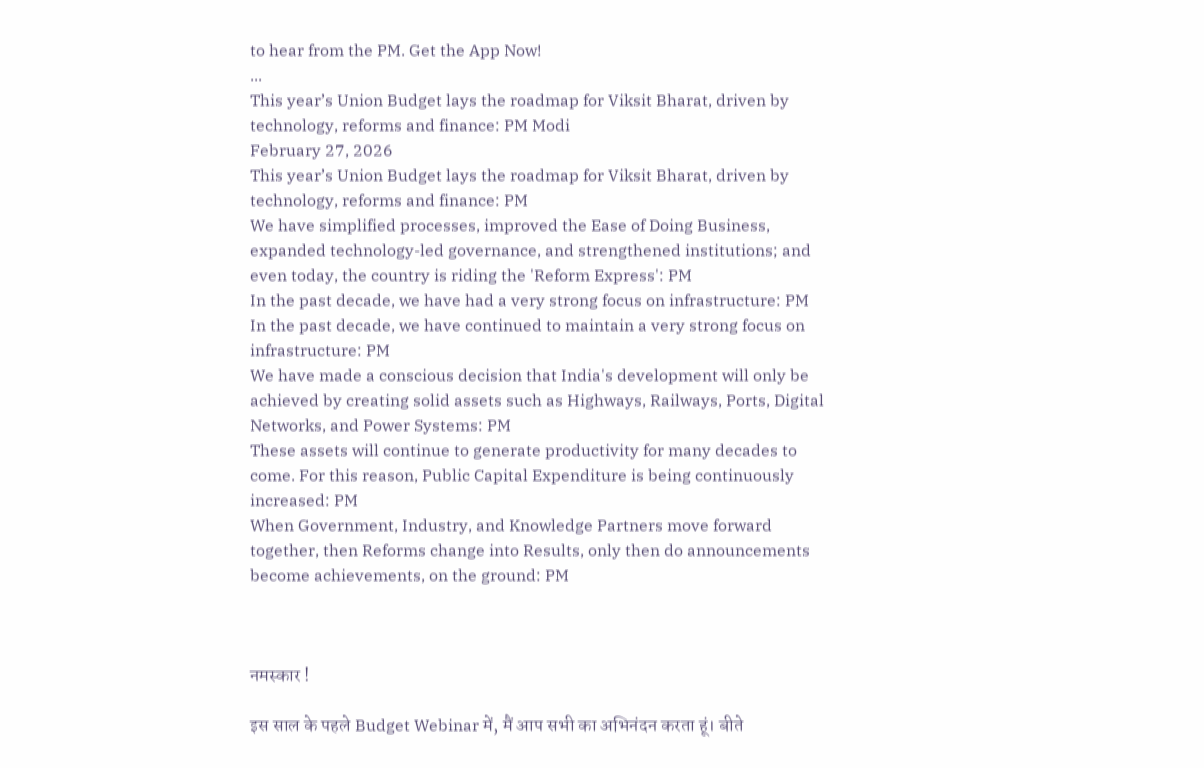to hear from the PM. Get the App Now!
...
This year’s Union Budget lays the roadmap for Viksit Bharat, driven by technology, reforms and finance: PM Modi
February 27, 2026
This year’s Union Budget lays the roadmap for Viksit Bharat, driven by technology, reforms and finance: PM
We have simplified processes, improved the Ease of Doing Business, expanded technology-led governance, and strengthened institutions; and even today, the country is riding the 'Reform Express': PM
In the past decade, we have had a very strong focus on infrastructure: PM
In the past decade, we have continued to maintain a very strong focus on infrastructure: PM
We have made a conscious decision that India's development will only be achieved by creating solid assets such as Highways, Railways, Ports, Digital Networks, and Power Systems: PM
These assets will continue to generate productivity for many decades to come. For this reason, Public Capital Expenditure is being continuously increased: PM
When Government, Industry, and Knowledge Partners move forward together, then Reforms change into Results, only then do announcements become achievements, on the ground: PM



नमस्कार !

इस साल के पहले Budget Webinar में, मैं आप सभी का अभिनंदन करता हूं। बीते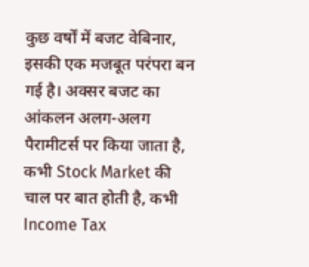कुछ वर्षों में बजट वेबिनार, इसकी एक मजबूत परंपरा बन गई है। अक्सर बजट का आंकलन अलग-अलग पैरामीटर्स पर किया जाता है, कभी Stock Market की चाल पर बात होती है, कभी Income Tax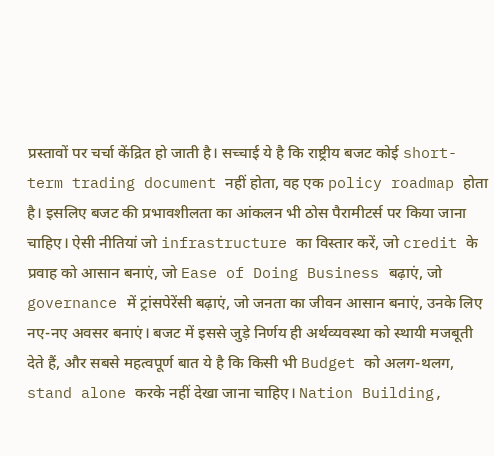प्रस्तावों पर चर्चा केंद्रित हो जाती है। सच्चाई ये है कि राष्ट्रीय बजट कोई short-term trading document नहीं होता, वह एक policy roadmap होता है। इसलिए बजट की प्रभावशीलता का आंकलन भी ठोस पैरामीटर्स पर किया जाना चाहिए। ऐसी नीतियां जो infrastructure का विस्तार करें, जो credit के प्रवाह को आसान बनाएं, जो Ease of Doing Business बढ़ाएं, जो governance में ट्रांसपेरेंसी बढ़ाएं, जो जनता का जीवन आसान बनाएं, उनके लिए नए-नए अवसर बनाएं। बजट में इससे जुड़े निर्णय ही अर्थव्यवस्था को स्थायी मजबूती देते हैं, और सबसे महत्वपूर्ण बात ये है कि किसी भी Budget को अलग-थलग, stand alone करके नहीं देखा जाना चाहिए। Nation Building,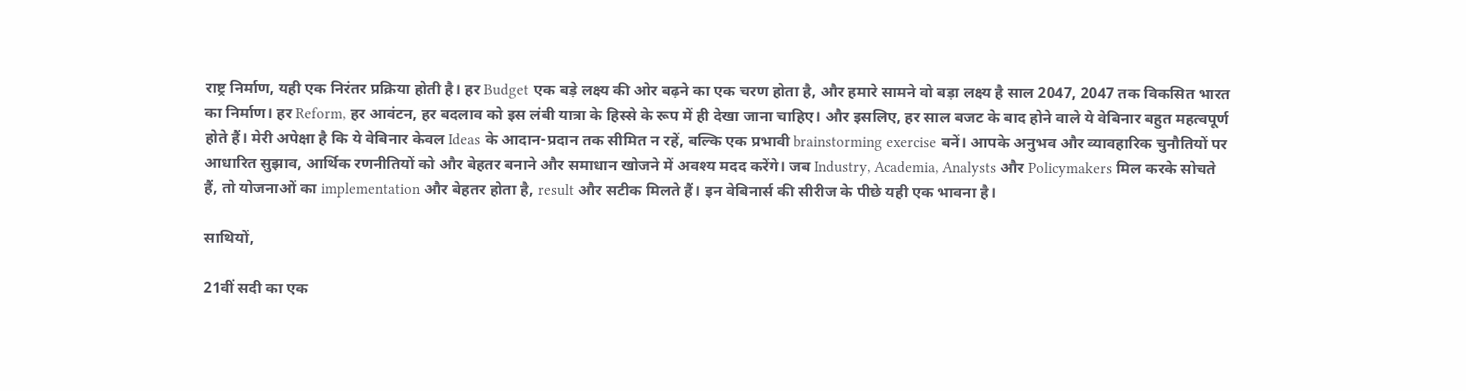राष्ट्र निर्माण, यही एक निरंतर प्रक्रिया होती है। हर Budget एक बड़े लक्ष्य की ओर बढ़ने का एक चरण होता है, और हमारे सामने वो बड़ा लक्ष्य है साल 2047, 2047 तक विकसित भारत का निर्माण। हर Reform, हर आवंटन, हर बदलाव को इस लंबी यात्रा के हिस्से के रूप में ही देखा जाना चाहिए। और इसलिए, हर साल बजट के बाद होने वाले ये वेबिनार बहुत महत्वपूर्ण होते हैं। मेरी अपेक्षा है कि ये वेबिनार केवल Ideas के आदान-प्रदान तक सीमित न रहें, बल्कि एक प्रभावी brainstorming exercise बनें। आपके अनुभव और व्यावहारिक चुनौतियों पर आधारित सुझाव, आर्थिक रणनीतियों को और बेहतर बनाने और समाधान खोजने में अवश्य मदद करेंगे। जब Industry, Academia, Analysts और Policymakers मिल करके सोचते हैं, तो योजनाओं का implementation और बेहतर होता है, result और सटीक मिलते हैं। इन वेबिनार्स की सीरीज के पीछे यही एक भावना है।

साथियों,

21वीं सदी का एक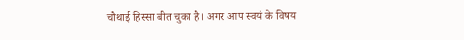चौथाई हिस्सा बीत चुका है। अगर आप स्वयं के विषय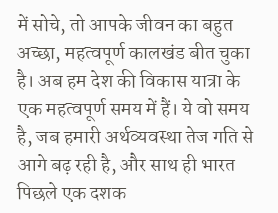में सोचे, तो आपके जीवन का बहुत अच्छा, महत्वपूर्ण कालखंड बीत चुका है। अब हम देश की विकास यात्रा के एक महत्वपूर्ण समय में हैं। ये वो समय है, जब हमारी अर्थव्यवस्था तेज गति से आगे बढ़ रही है, और साथ ही भारत पिछले एक दशक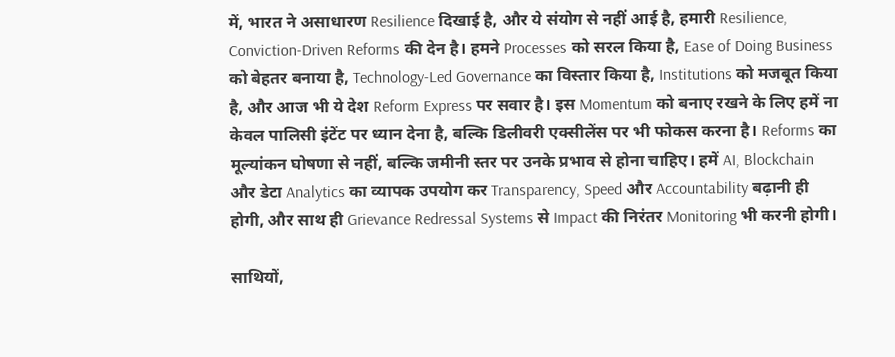में, भारत ने असाधारण Resilience दिखाई है, और ये संयोग से नहीं आई है, हमारी Resilience, Conviction-Driven Reforms की देन है। हमने Processes को सरल किया है, Ease of Doing Business को बेहतर बनाया है, Technology-Led Governance का विस्तार किया है, Institutions को मजबूत किया है, और आज भी ये देश Reform Express पर सवार है। इस Momentum को बनाए रखने के लिए हमें ना केवल पालिसी इंटेंट पर ध्यान देना है, बल्कि डिलीवरी एक्सीलेंस पर भी फोकस करना है। Reforms का मूल्यांकन घोषणा से नहीं, बल्कि जमीनी स्तर पर उनके प्रभाव से होना चाहिए। हमें AI, Blockchain और डेटा Analytics का व्यापक उपयोग कर Transparency, Speed और Accountability बढ़ानी ही होगी, और साथ ही Grievance Redressal Systems से Impact की निरंतर Monitoring भी करनी होगी।

साथियों,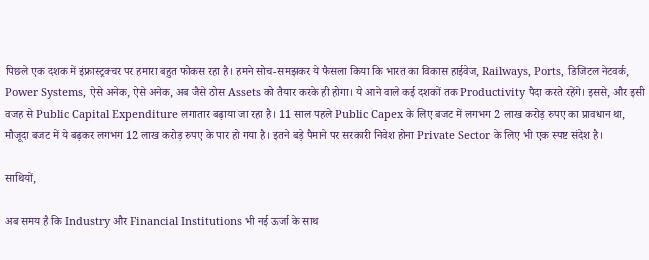पिछले एक दशक में इंफ्रास्ट्रक्चर पर हमारा बहुत फोकस रहा है। हमने सोच-समझकर ये फैसला किया कि भारत का विकास हाईवेज, Railways, Ports, डिजिटल नेटवर्क, Power Systems, ऐसे अनेक, ऐसे अनेक, अब जैसे ठोस Assets को तैयार करके ही होगा। ये आने वाले कई दशकों तक Productivity पैदा करते रहेंगे। इससे, और इसी वजह से Public Capital Expenditure लगातार बढ़ाया जा रहा है। 11 साल पहले Public Capex के लिए बजट में लगभग 2 लाख करोड़ रुपए का प्रावधान था, मौजूदा बजट में ये बढ़कर लगभग 12 लाख करोड़ रुपए के पार हो गया है। इतने बड़े पैमाने पर सरकारी निवेश होना Private Sector के लिए भी एक स्पष्ट संदेश है।

साथियों,

अब समय है कि Industry और Financial Institutions भी नई ऊर्जा के साथ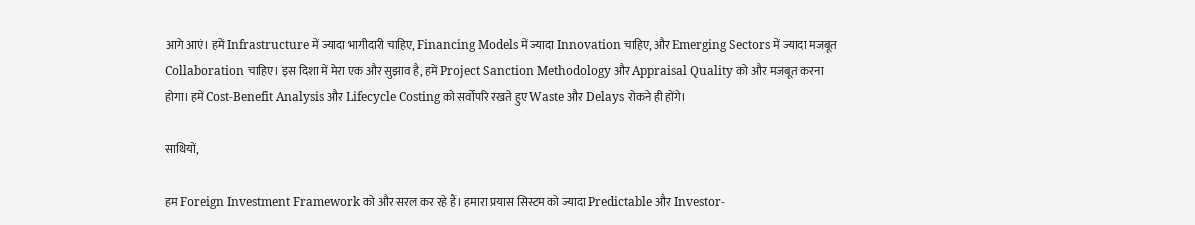आगे आएं। हमें Infrastructure में ज्यादा भागीदारी चाहिए, Financing Models में ज्यादा Innovation चाहिए, और Emerging Sectors में ज्यादा मजबूत Collaboration चाहिए। इस दिशा में मेरा एक और सुझाव है, हमें Project Sanction Methodology और Appraisal Quality को और मजबूत करना होगा। हमें Cost-Benefit Analysis और Lifecycle Costing को सर्वोपरि रखते हुए Waste और Delays रोकने ही होंगे।

साथियों,

हम Foreign Investment Framework को और सरल कर रहे हैं। हमारा प्रयास सिस्टम को ज्यादा Predictable और Investor-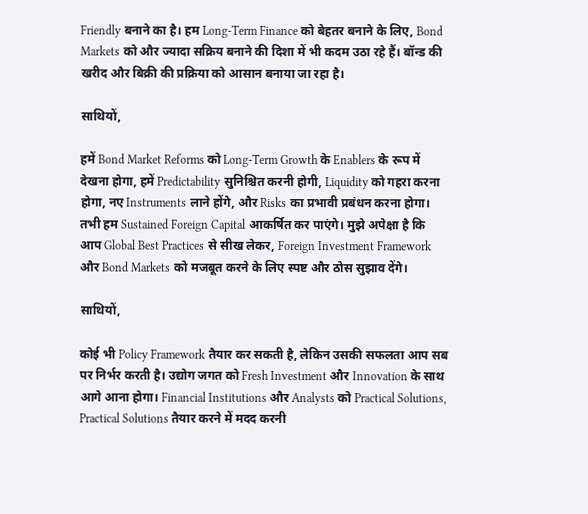Friendly बनाने का है। हम Long-Term Finance को बेहतर बनाने के लिए, Bond Markets को और ज्यादा सक्रिय बनाने की दिशा में भी कदम उठा रहे हैं। बॉन्ड की खरीद और बिक्री की प्रक्रिया को आसान बनाया जा रहा है।

साथियों,

हमें Bond Market Reforms को Long-Term Growth के Enablers के रूप में देखना होगा, हमें Predictability सुनिश्चित करनी होगी, Liquidity को गहरा करना होगा, नए Instruments लाने होंगे, और Risks का प्रभावी प्रबंधन करना होगा। तभी हम Sustained Foreign Capital आकर्षित कर पाएंगे। मुझे अपेक्षा है कि आप Global Best Practices से सीख लेकर, Foreign Investment Framework और Bond Markets को मजबूत करने के लिए स्पष्ट और ठोस सुझाव देंगे।

साथियों,

कोई भी Policy Framework तैयार कर सकती है, लेकिन उसकी सफलता आप सब पर निर्भर करती है। उद्योग जगत को Fresh Investment और Innovation के साथ आगे आना होगा। Financial Institutions और Analysts को Practical Solutions, Practical Solutions तैयार करने में मदद करनी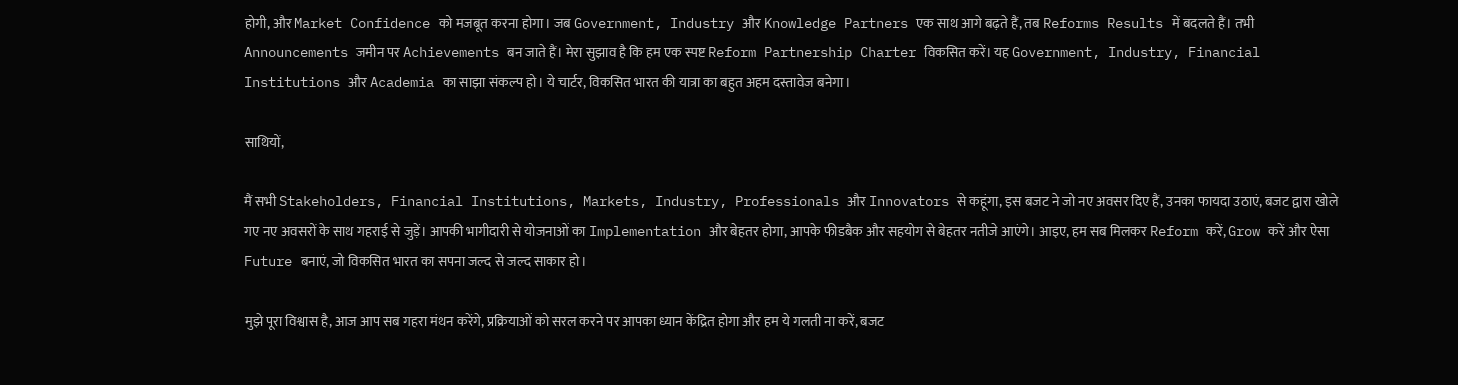होगी, और Market Confidence को मजबूत करना होगा। जब Government, Industry और Knowledge Partners एक साथ आगे बढ़ते हैं, तब Reforms Results में बदलते हैं। तभी Announcements जमीन पर Achievements बन जाते हैं। मेरा सुझाव है कि हम एक स्पष्ट Reform Partnership Charter विकसित करें। यह Government, Industry, Financial Institutions और Academia का साझा संकल्प हो। ये चार्टर, विकसित भारत की यात्रा का बहुत अहम दस्तावेज बनेगा।

साथियों,

मैं सभी Stakeholders, Financial Institutions, Markets, Industry, Professionals और Innovators से कहूंगा, इस बजट ने जो नए अवसर दिए हैं, उनका फायदा उठाएं, बजट द्वारा खोले गए नए अवसरों के साथ गहराई से जुड़ें। आपकी भागीदारी से योजनाओं का Implementation और बेहतर होगा, आपके फीडबैक और सहयोग से बेहतर नतीजे आएंगे। आइए, हम सब मिलकर Reform करें, Grow करें और ऐसा Future बनाएं, जो विकसित भारत का सपना जल्द से जल्द साकार हो।

मुझे पूरा विश्वास है, आज आप सब गहरा मंथन करेंगे, प्रक्रियाओं को सरल करने पर आपका ध्यान केंद्रित होगा और हम ये गलती ना करें, बजट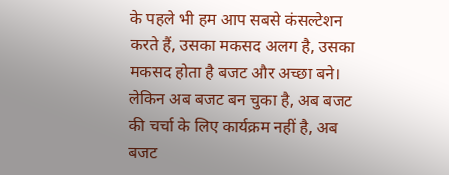के पहले भी हम आप सबसे कंसल्टेशन करते हैं, उसका मकसद अलग है, उसका मकसद होता है बजट और अच्छा बने। लेकिन अब बजट बन चुका है, अब बजट की चर्चा के लिए कार्यक्रम नहीं है, अब बजट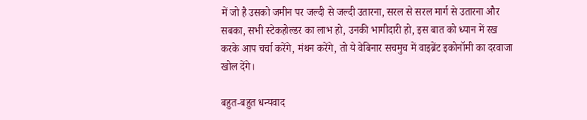में जो है उसको जमीन पर जल्दी से जल्दी उतारना, सरल से सरल मार्ग से उतारना और सबका, सभी स्टेकहोल्डर का लाभ हो, उनकी भागीदारी हो, इस बात को ध्यान में रख करके आप चर्चा करेंगे, मंथन करेंगे, तो ये वेबिनार सचमुच में वाइब्रेंट इकोनॉमी का दरवाजा खोल देंगे।

बहुत-बहुत धन्यवाद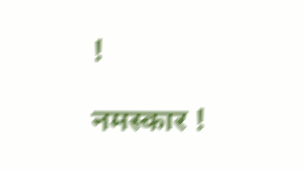!

नमस्कार !